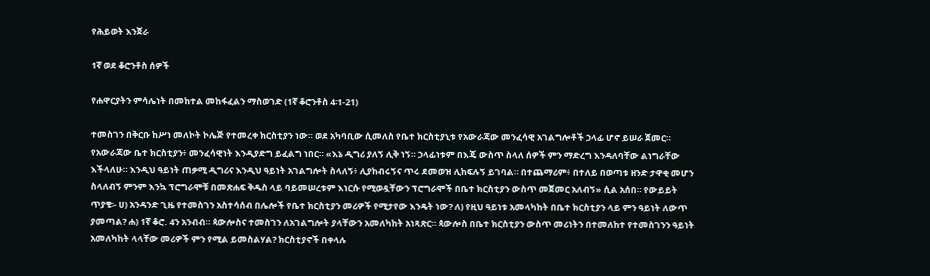የሕይወት እንጀራ

1ኛ ወደ ቆሮንቶስ ሰዎች

የሐዋርያትን ምሳሌነት በመከተል መከፋፈልን ማስወገድ (1ኛ ቆሮንቶስ 4፡1-21)

ተመስገን በቅርቡ ከሥነ መለኮት ኮሌጅ የተመረቀ ክርስቲያን ነው። ወደ አካባቢው ሲመለስ የቤተ ክርስቲያኒቱ የአውራጃው መንፈሳዊ አገልግሎቶች ኃላፊ ሆኖ ይሠራ ጀመር። የአውራጃው ቤተ ክርስቲያን፥ መንፈሳዊነት እንዲያድግ ይፈልግ ነበር። «እኔ ዲግሪ ያለኝ ሊቅ ነኝ። ኃላፊነቱም በእጄ ውስጥ ስላለ ሰዎች ምን ማድረግ እንዳለባቸው ልነግራቸው እችላለሁ። እንዲህ ዓይነት ጠቃሚ ዲግሪና እንዲህ ዓይነት አገልግሎት ስላለኝ፥ ሊያከብሩኝና ጥሩ ደመወዝ ሊከፍሉኝ ይገባል። በተጨማሪም፥ በተለይ በወጣቱ ዘንድ ታዋቂ መሆን ስላለብኝ ምንም እንኳ ፕሮግራሞቹ በመጽሐፍ ቅዱስ ላይ ባይመሠረቱም እነርሱ የሚወዷቸውን ፕሮግራሞች በቤተ ክርስቲያን ውስጥ መጀመር አለብኝ» ሲል አሰበ። የውይይት ጥያቄ፡- ሀ) አንዳንድ ጊዜ የተመስገን አስተሳሰብ በሌሎች የቤተ ክርስቲያን መሪዎች የሚታየው እንዴት ነው? ለ) የዚህ ዓይነቱ አመላካከት በቤተ ክርስቲያን ላይ ምን ዓይነት ለውጥ ያመጣል? ሐ) 1ኛ ቆሮ. 4ን አንብብ። ጳውሎስና ተመስገን ለአገልግሎት ያላቸውን አመለካከት አነጻጽር። ጳውሎስ በቤተ ክርስቲያን ውስጥ መሪነትን በተመለከተ የተመስገንን ዓይነት አመለካከት ላላቸው መሪዎች ምን የሚል ይመስልሃል? ክርስቲያኖች በቀላሉ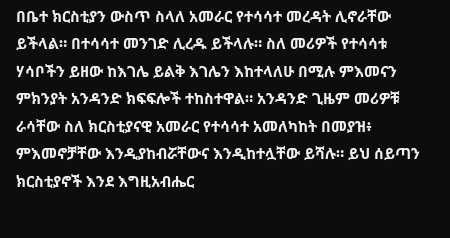በቤተ ክርስቲያን ውስጥ ስላለ አመራር የተሳሳተ መረዳት ሊኖራቸው ይችላል። በተሳሳተ መንገድ ሊረዱ ይችላሉ። ስለ መሪዎች የተሳሳቱ ሃሳቦችን ይዘው ከእገሌ ይልቅ እገሌን እከተላለሁ በሚሉ ምእመናን ምክንያት አንዳንድ ክፍፍሎች ተከስተዋል። አንዳንድ ጊዜም መሪዎቹ ራሳቸው ስለ ክርስቲያናዊ አመራር የተሳሳተ አመለካከት በመያዝ፥ ምእመኖቻቸው እንዲያከብሯቸውና እንዲከተሏቸው ይሻሉ። ይህ ሰይጣን ክርስቲያኖች እንደ እግዚአብሔር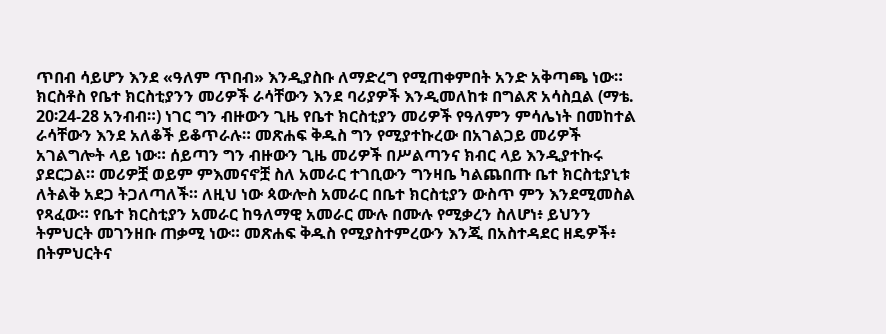ጥበብ ሳይሆን እንደ «ዓለም ጥበብ» እንዲያስቡ ለማድረግ የሚጠቀምበት አንድ አቅጣጫ ነው። ክርስቶስ የቤተ ክርስቲያንን መሪዎች ራሳቸውን እንደ ባሪያዎች እንዲመለከቱ በግልጽ አሳስቧል (ማቴ. 20፡24-28 አንብብ።) ነገር ግን ብዙውን ጊዜ የቤተ ክርስቲያን መሪዎች የዓለምን ምሳሌነት በመከተል ራሳቸውን እንደ አለቆች ይቆጥራሉ። መጽሐፍ ቅዱስ ግን የሚያተኩረው በአገልጋይ መሪዎች አገልግሎት ላይ ነው። ሰይጣን ግን ብዙውን ጊዜ መሪዎች በሥልጣንና ክብር ላይ እንዲያተኩሩ ያደርጋል። መሪዎቿ ወይም ምእመናኖቿ ስለ አመራር ተገቢውን ግንዛቤ ካልጨበጡ ቤተ ክርስቲያኒቱ ለትልቅ አደጋ ትጋለጣለች። ለዚህ ነው ጳውሎስ አመራር በቤተ ክርስቲያን ውስጥ ምን እንደሚመስል የጻፈው። የቤተ ክርስቲያን አመራር ከዓለማዊ አመራር ሙሉ በሙሉ የሚቃረን ስለሆነ፥ ይህንን ትምህርት መገንዘቡ ጠቃሚ ነው። መጽሐፍ ቅዱስ የሚያስተምረውን እንጂ በአስተዳደር ዘዴዎች፥ በትምህርትና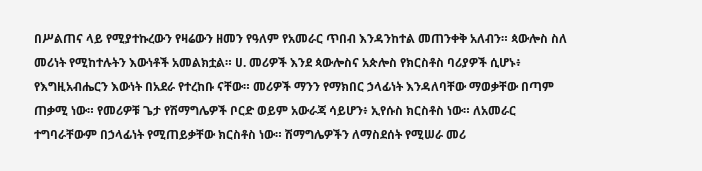በሥልጠና ላይ የሚያተኩረውን የዛሬውን ዘመን የዓለም የአመራር ጥበብ እንዳንከተል መጠንቀቅ አለብን። ጳውሎስ ስለ መሪነት የሚከተሉትን እውነቶች አመልክቷል። ሀ. መሪዎች እንደ ጳውሎስና አጵሎስ የክርስቶስ ባሪያዎች ሲሆኑ፥ የእግዚአብሔርን እውነት በአደራ የተረከቡ ናቸው። መሪዎች ማንን የማክበር ኃላፊነት እንዳለባቸው ማወቃቸው በጣም ጠቃሚ ነው። የመሪዎቹ ጌታ የሽማግሌዎች ቦርድ ወይም አውራጃ ሳይሆን፥ ኢየሱስ ክርስቶስ ነው። ለአመራር ተግባራቸውም በኃላፊነት የሚጠይቃቸው ክርስቶስ ነው። ሽማግሌዎችን ለማስደሰት የሚሠራ መሪ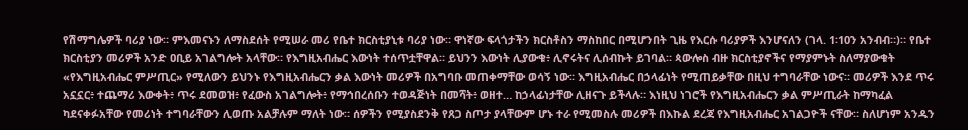የሽማግሌዎች ባሪያ ነው። ምእመናኑን ለማስደሰት የሚሠራ መሪ የቤተ ክርስቲያኒቱ ባሪያ ነው። ዋነኛው ፍላጎታችን ክርስቶስን ማስከበር በሚሆንበት ጊዜ የእርሱ ባሪያዎች እንሆናለን (ገላ. 1፡10ን አንብብ።)። የቤተ ክርስቲያን መሪዎች አንድ ዐቢይ አገልግሎት አላቸው። የእግዚአብሔር እውነት ተሰጥቷቸዋል። ይህንን እውነት ሊያውቁ፥ ሊኖሩትና ሊሰብኩት ይገባል። ጳውሎስ ብዙ ክርስቲያኖችና የማያምኑት ስለማያውቁት «የእግዚአብሔር ምሥጢር» የሚለውን ይህንኑ የእግዚአብሔርን ቃል እውነት መሪዎች በአግባቡ መጠቀማቸው ወሳኝ ነው። እግዚአብሔር በኃላፊነት የሚጠይቃቸው በዚህ ተግባራቸው ነውና። መሪዎች እንደ ጥሩ አኗኗር፥ ተጨማሪ እውቀት፥ ጥሩ ደመወዝ፥ የፈውስ አገልግሎት፥ የማኅበረሰቡን ተወዳጅነት በመሻት፥ ወዘተ… ከኃላፊነታቸው ሊዘናጉ ይችላሉ። እነዚህ ነገሮች የእግዚአብሔርን ቃል ምሥጢራት ከማካፈል ካደናቀፉአቸው የመሪነት ተግባራቸውን ሊወጡ አልቻሉም ማለት ነው። ሰዎችን የሚያስደንቅ የጸጋ ስጦታ ያላቸውም ሆኑ ተራ የሚመስሉ መሪዎች በእኩል ደረጃ የእግዚአብሔር አገልጋዮች ናቸው። ስለሆነም አንዱን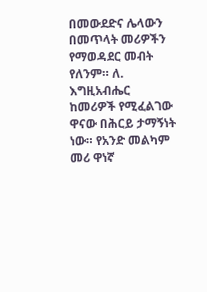በመውደድና ሌላውን በመጥላት መሪዎችን የማወዳደር መብት የለንም። ለ. እግዚአብሔር ከመሪዎች የሚፈልገው ዋናው በሕርይ ታማኝነት ነው። የአንድ መልካም መሪ ዋነኛ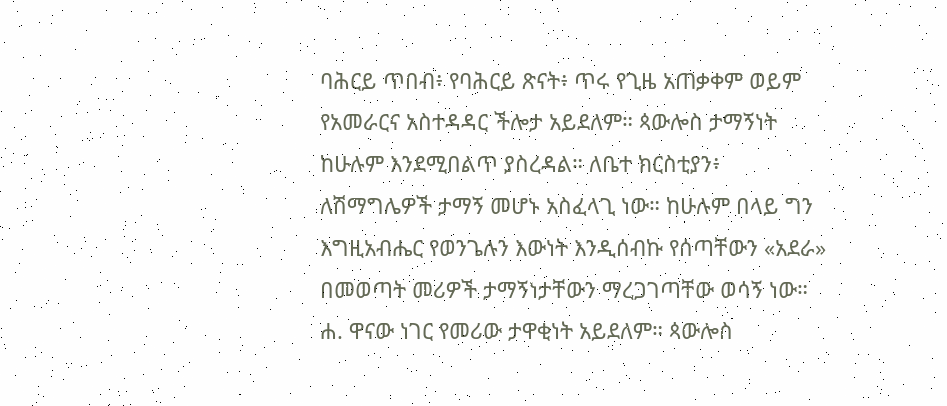ባሕርይ ጥበብ፥ የባሕርይ ጽናት፥ ጥሩ የጊዜ አጠቃቀም ወይም የአመራርና አስተዳዳር ችሎታ አይደለም። ጳውሎስ ታማኝነት ከሁሉም እንደሚበልጥ ያስረዳል። ለቤተ ክርስቲያን፥ ለሽማግሌዎች ታማኝ መሆኑ አስፈላጊ ነው። ከሁሉም በላይ ግን እግዚአብሔር የወንጌሉን እውነት እንዲሰብኩ የሰጣቸውን «አደራ» በመወጣት መሪዎች ታማኝነታቸውን ማረጋገጣቸው ወሳኝ ነው። ሐ. ዋናው ነገር የመሪው ታዋቂነት አይደለም። ጳውሎስ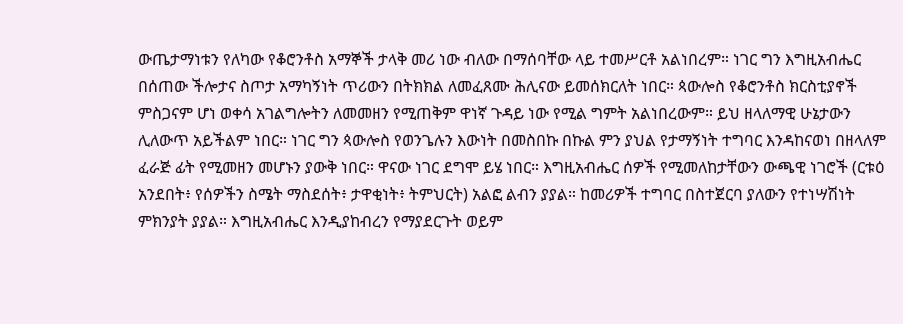ውጤታማነቱን የለካው የቆሮንቶስ አማኞች ታላቅ መሪ ነው ብለው በማሰባቸው ላይ ተመሥርቶ አልነበረም። ነገር ግን እግዚአብሔር በሰጠው ችሎታና ስጦታ አማካኝነት ጥሪውን በትክክል ለመፈጸሙ ሕሊናው ይመሰክርለት ነበር። ጳውሎስ የቆሮንቶስ ክርስቲያኖች ምስጋናም ሆነ ወቀሳ አገልግሎትን ለመመዘን የሚጠቅም ዋነኛ ጉዳይ ነው የሚል ግምት አልነበረውም። ይህ ዘላለማዊ ሁኔታውን ሊለውጥ አይችልም ነበር። ነገር ግን ጳውሎስ የወንጌሉን እውነት በመስበኩ በኩል ምን ያህል የታማኝነት ተግባር እንዳከናወነ በዘላለም ፈራጅ ፊት የሚመዘን መሆኑን ያውቅ ነበር። ዋናው ነገር ደግሞ ይሄ ነበር። እግዚአብሔር ሰዎች የሚመለከታቸውን ውጫዊ ነገሮች (ርቱዕ አንደበት፥ የሰዎችን ስሜት ማስደሰት፥ ታዋቂነት፥ ትምህርት) አልፎ ልብን ያያል። ከመሪዎች ተግባር በስተጀርባ ያለውን የተነሣሽነት ምክንያት ያያል። እግዚአብሔር እንዲያከብረን የማያደርጉት ወይም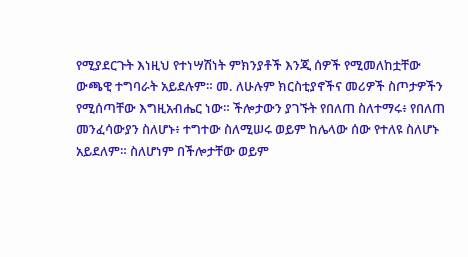የሚያደርጉት እነዚህ የተነሣሽነት ምክንያቶች እንጂ ሰዎች የሚመለከቷቸው ውጫዊ ተግባራት አይደሉም። መ. ለሁሉም ክርስቲያኖችና መሪዎች ስጦታዎችን የሚሰጣቸው እግዚአብሔር ነው። ችሎታውን ያገኙት የበለጠ ስለተማሩ፥ የበለጠ መንፈሳውያን ስለሆኑ፥ ተግተው ስለሚሠሩ ወይም ከሌላው ሰው የተለዩ ስለሆኑ አይደለም። ስለሆነም በችሎታቸው ወይም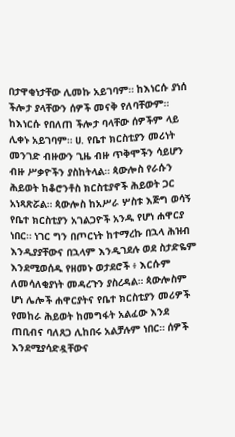በታዋቂነታቸው ሊመኩ አይገባም። ከእነርሱ ያነሰ ችሎታ ያላቸውን ሰዎች መናቅ የለባቸውም። ከእነርሱ የበለጠ ችሎታ ባላቸው ሰዎችም ላይ ሊቀኑ አይገባም። ሀ. የቤተ ክርስቲያን መሪነት መንገድ ብዙውን ጊዜ ብዙ ጥቅሞችን ሳይሆን ብዙ ሥቃዮችን ያስከትላል። ጳውሎስ የራሱን ሕይወት ከቆሮንቶስ ክርስቲያኖች ሕይወት ጋር አነጻጽሯል። ጳውሎስ ከአሥራ ሦስቱ እጅግ ወሳኝ የቤተ ክርስቲያን አገልጋዮች አንዱ የሆነ ሐዋርያ ነበር። ነገር ግን በጦርነት ከተማረኩ በኋላ ሕዝብ እንዲያያቸውና በኋላም እንዲገደሉ ወደ ስታድዬም እንደሚወሰዱ የዘመኑ ወታደሮች ፥ እርሱም ለመሳለቂያነት መዳረጉን ያስረዳል። ጳውሎስም ሆነ ሌሎች ሐዋርያትና የቤተ ክርስቲያን መሪዎች የመከራ ሕይወት ከመግፋት አልፈው እንደ ጠቢብና ባለጸጋ ሊከበሩ አልቻሉም ነበር። ሰዎች እንደሚያሳድዷቸውና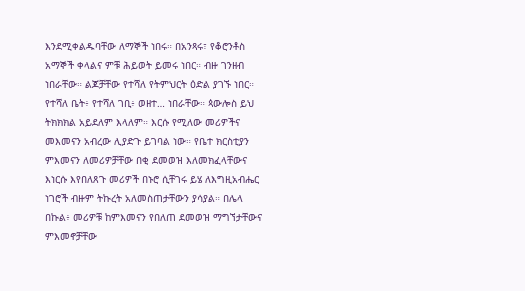እንደሚቀልዱባቸው ለማኞች ነበሩ። በአንጻሩ፣ የቆሮንቶስ አማኞች ቀላልና ምቹ ሕይወት ይመሩ ነበር። ብዙ ገንዘብ ነበራቸው። ልጆቻቸው የተሻለ የትምህርት ዕድል ያገኙ ነበር። የተሻለ ቤት፥ የተሻለ ገቢ፥ ወዘተ… ነበራቸው። ጳውሎስ ይህ ትክክክል አይደለም እላለም። እርሱ የሚለው መሪዎችና መእመናን አብረው ሊያድጉ ይገባል ነው። የቤተ ክርስቲያን ምእመናን ለመሪዎቻቸው በቂ ደመወዝ እለመክፈላቸውና እነርሱ እየበለጸጉ መሪዎች በኑሮ ሲቸገሩ ይሄ ለእግዚአብሔር ነገሮች ብዙም ትኩረት አለመስጠታቸውን ያሳያል። በሌላ በኩል፥ መሪዎቹ ከምእመናን የበለጠ ደመወዝ ማግኘታቸውና ምእመኖቻቸው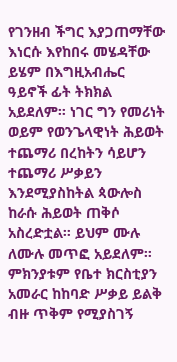የገንዘብ ችግር እያጋጠማቸው እነርሱ እየከበሩ መሄዳቸው ይሄም በእግዚአብሔር ዓይኖች ፊት ትክክል አይደለም። ነገር ግን የመሪነት ወይም የወንጌላዊነት ሕይወት ተጨማሪ በረከትን ሳይሆን ተጨማሪ ሥቃይን እንደሚያስከትል ጳውሎስ ከራሱ ሕይወት ጠቅሶ አስረድቷል። ይህም ሙሉ ለሙሉ መጥፎ አይደለም። ምክንያቱም የቤተ ክርስቲያን አመራር ከከባድ ሥቃይ ይልቅ ብዙ ጥቅም የሚያስገኝ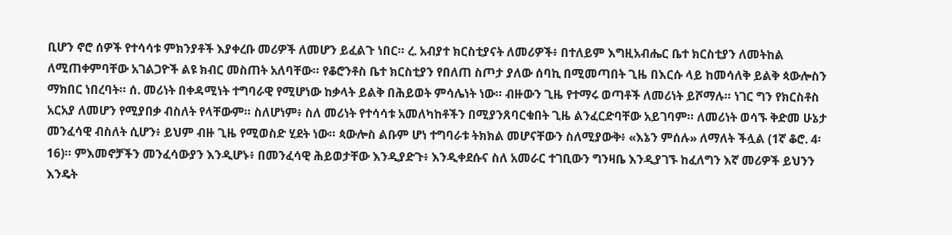ቢሆን ኖሮ ሰዎች የተሳሳቱ ምክንያቶች እያቀረቡ መሪዎች ለመሆን ይፈልጉ ነበር። ረ. አብያተ ክርስቲያናት ለመሪዎች፥ በተለይም እግዚአብሔር ቤተ ክርስቲያን ለመትከል ለሚጠቀምባቸው አገልጋዮች ልዩ ክብር መስጠት አለባቸው። የቆሮንቶስ ቤተ ክርስቲያን የበለጠ ስጦታ ያለው ሰባኪ በሚመጣበት ጊዜ በእርሱ ላይ ከመሳለቅ ይልቅ ጳውሎስን ማክበር ነበረባት። ሰ. መሪነት በቀዳሚነት ተግባራዊ የሚሆነው ከቃላት ይልቅ በሕይወት ምሳሌነት ነው። ብዙውን ጊዜ የተማሩ ወጣቶች ለመሪነት ይሾማሉ። ነገር ግን የክርስቶስ አርአያ ለመሆን የሚያበቃ ብስለት የላቸውም። ስለሆነም፥ ስለ መሪነት የተሳሳቱ አመለካከቶችን በሚያንጸባርቁበት ጊዜ ልንፈርድባቸው አይገባም። ለመሪነት ወሳኙ ቅድመ ሁኔታ መንፈሳዊ ብስለት ሲሆን፥ ይህም ብዙ ጊዜ የሚወስድ ሂደት ነው። ጳውሎስ ልቡም ሆነ ተግባራቱ ትክክል መሆናቸውን ስለሚያውቅ፥ «እኔን ምሰሉ» ለማለት ችሏል (1ኛ ቆሮ. 4፡16)። ምእመኖቻችን መንፈሳውያን እንዲሆኑ፥ በመንፈሳዊ ሕይወታቸው እንዲያድጉ፥ እንዲቀደሱና ስለ አመራር ተገቢውን ግንዛቤ እንዲያገኙ ከፈለግን እኛ መሪዎች ይህንን እንዴት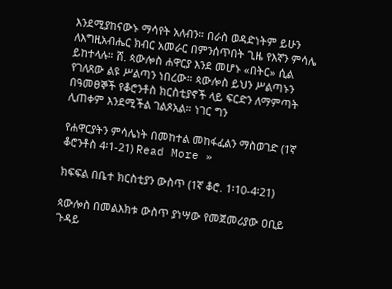እንደሚያከናውኑ ማሳየት አለብን። በራስ ወዳድነትም ይሁን ለእግዚአብሔር ክብር አመራር በምንሰጥበት ጊዜ የእኛን ምሳሌ ይከተላሉ። ሸ. ጳውሎስ ሐዋርያ እንደ መሆኑ «በትር» ሲል የገለጸው ልዩ ሥልጣን ነበረው። ጳውሎስ ይህን ሥልጣኑን በዓመፀኞች የቆሮንቶስ ክርስቲያኖች ላይ ፍርድን ለማምጣት ሊጠቀም እንደሚችል ገልጾአል። ነገር ግን

የሐዋርያትን ምሳሌነት በመከተል መከፋፈልን ማስወገድ (1ኛ ቆሮንቶስ 4፡1-21) Read More »

ክፍፍል በቤተ ክርስቲያን ውስጥ (1ኛ ቆሮ. 1፡10-4፡21)

ጳውሎስ በመልእክቱ ውስጥ ያነሣው የመጀመሪያው ዐቢይ ጉዳይ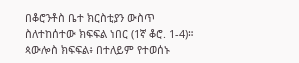በቆሮንቶስ ቤተ ክርስቲያን ውስጥ ስለተከሰተው ክፍፍል ነበር (1ኛ ቆሮ. 1-4)። ጳውሎስ ክፍፍል፥ በተለይም የተወሰኑ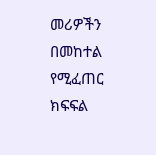መሪዎችን በመከተል የሚፈጠር ክፍፍል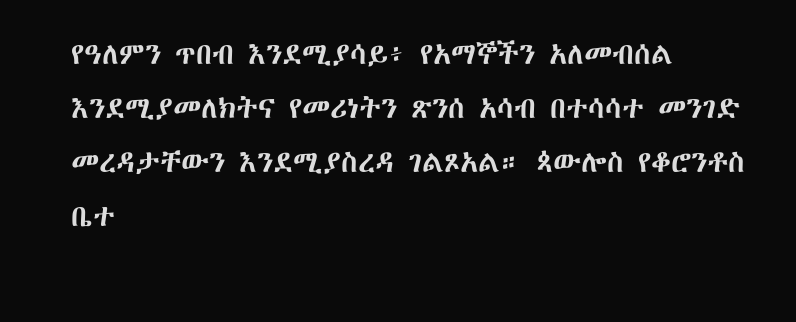የዓለምን ጥበብ እንደሚያሳይ፥ የአማኞችን አለመብሰል እንደሚያመለክትና የመሪነትን ጽንሰ አሳብ በተሳሳተ መንገድ መረዳታቸውን እንደሚያስረዳ ገልጾአል። ጳውሎስ የቆሮንቶስ ቤተ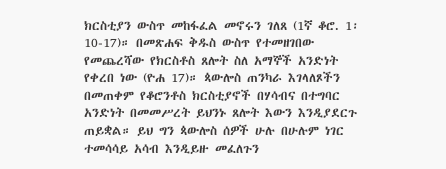ክርስቲያን ውስጥ መከፋፈል መኖሩን ገለጸ (1ኛ ቆሮ. 1፡10-17)። በመጽሐፍ ቅዱስ ውስጥ የተመዘገበው የመጨረሻው የክርስቶስ ጸሎት ስለ አማኞች አንድነት የቀረበ ነው (ዮሐ 17)። ጳውሎስ ጠንካራ እገላለጾችን በመጠቀም የቆሮንቶስ ክርስቲያኖች በሃሳብና በተግባር አንድነት በመመሥረት ይህንኑ ጸሎት እውን እንዲያደርጉ ጠይቋል። ይህ ግን ጳውሎስ ሰዎች ሁሉ በሁሉም ነገር ተመሳሳይ አሳብ እንዲይዙ መፈለጉን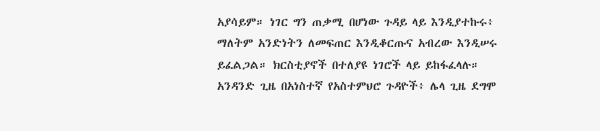አያሳይም። ነገር ግን ጠቃሚ በሆነው ጉዳይ ላይ እንዲያተኩሩ፥ ማለትም አንድነትን ለመፍጠር እንዲቆርጡና አብረው እንዲሠሩ ይፈልጋል። ክርስቲያኖች በተለያዩ ነገሮች ላይ ይከፋፈላሉ። አንዳንድ ጊዜ በአነስተኛ የአስተምህሮ ጉዳዮች፥ ሌላ ጊዜ ደግሞ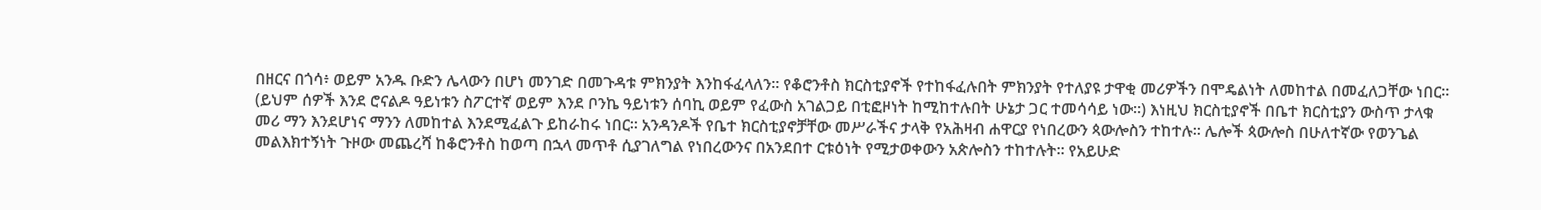በዘርና በጎሳ፥ ወይም አንዱ ቡድን ሌላውን በሆነ መንገድ በመጉዳቱ ምክንያት እንከፋፈላለን። የቆሮንቶስ ክርስቲያኖች የተከፋፈሉበት ምክንያት የተለያዩ ታዋቂ መሪዎችን በሞዴልነት ለመከተል በመፈለጋቸው ነበር። (ይህም ሰዎች እንደ ሮናልዶ ዓይነቱን ስፖርተኛ ወይም እንደ ቦንኬ ዓይነቱን ሰባኪ ወይም የፈውስ አገልጋይ በቲፎዞነት ከሚከተሉበት ሁኔታ ጋር ተመሳሳይ ነው።) እነዚህ ክርስቲያኖች በቤተ ክርስቲያን ውስጥ ታላቁ መሪ ማን እንደሆነና ማንን ለመከተል እንደሚፈልጉ ይከራከሩ ነበር። አንዳንዶች የቤተ ክርስቲያኖቻቸው መሥራችና ታላቅ የአሕዛብ ሐዋርያ የነበረውን ጳውሎስን ተከተሉ። ሌሎች ጳውሎስ በሁለተኛው የወንጌል መልእክተኝነት ጉዞው መጨረሻ ከቆሮንቶስ ከወጣ በኋላ መጥቶ ሲያገለግል የነበረውንና በአንደበተ ርቱዕነት የሚታወቀውን አጵሎስን ተከተሉት። የአይሁድ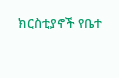ክርስቲያኖች የቤተ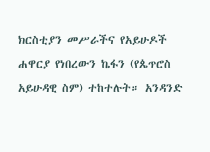ክርስቲያን መሥራችና የአይሁዶች ሐዋርያ የነበረውን ኬፋን (የጴጥሮስ አይሁዳዊ ስም) ተከተሉት። አንዳንድ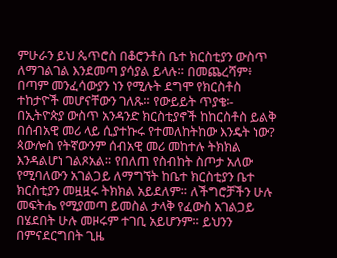ምሁራን ይህ ጴጥሮስ በቆሮንቶስ ቤተ ክርስቲያን ውስጥ ለማገልገል እንደመጣ ያሳያል ይላሉ። በመጨረሻም፥ በጣም መንፈሳውያን ነን የሚሉት ደግሞ የክርስቶስ ተከታዮች መሆናቸውን ገለጹ። የውይይት ጥያቄ፡- በኢትዮጵያ ውስጥ አንዳንድ ክርስቲያኖች ከከርስቶስ ይልቅ በሰብአዊ መሪ ላይ ሲያተኩሩ የተመለከትከው እንዴት ነው? ጳውሎስ የትኛውንም ሰብአዊ መሪ መከተሉ ትክክል እንዳልሆነ ገልጾአል። የበለጠ የስብከት ስጦታ አለው የሚባለውን አገልጋይ ለማግኘት ከቤተ ክርስቲያን ቤተ ክርስቲያን መዟዟሩ ትክክል አይደለም። ለችግሮቻችን ሁሉ መፍትሔ የሚያመጣ ይመስል ታላቅ የፈውስ አገልጋይ በሄደበት ሁሉ መዞሩም ተገቢ አይሆንም። ይህንን በምናደርግበት ጊዜ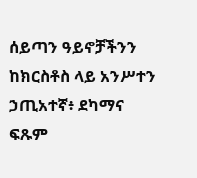ሰይጣን ዓይኖቻችንን ከክርስቶስ ላይ አንሥተን ኃጢአተኛ፥ ደካማና ፍጹም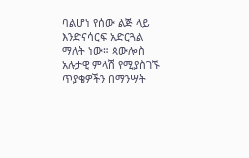ባልሆነ የሰው ልጅ ላይ እንድናሳርፍ አድርጓል ማለት ነው። ጳውሎስ አሉታዊ ምላሽ የሚያስገኙ ጥያቄዎችን በማንሣት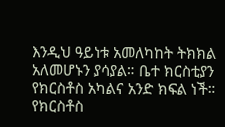እንዲህ ዓይነቱ አመለካከት ትክክል አለመሆኑን ያሳያል። ቤተ ክርስቲያን የክርስቶስ አካልና አንድ ክፍል ነች። የክርስቶስ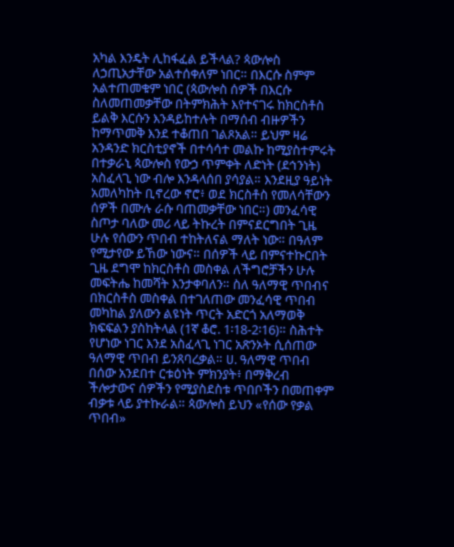አካል እንዴት ሊከፋፈል ይችላል? ጳውሎስ ለኃጢአታቸው አልተሰቀለም ነበር። በእርሱ ስምም አልተጠመቁም ነበር (ጳውሎስ ሰዎች በእርሱ ስለመጠመቃቸው በትምክሕት እየተናገሩ ከክርስቶስ ይልቅ እርሱን እንዳይከተሉት በማሰብ ብዙዎችን ከማጥመቅ እንደ ተቆጠበ ገልጾአል። ይህም ዛሬ አንዳንድ ክርስቲያኖች በተሳሳተ መልኩ ከሚያስተምሩት በተቃራኒ ጳውሎስ የውኃ ጥምቀት ለድነት (ደኅንነት) አስፈላጊ ነው ብሎ እንዳላሰበ ያሳያል። እንደዚያ ዓይነት አመለካከት ቢኖረው ኖሮ፥ ወደ ክርስቶስ የመለሳቸውን ሰዎች በሙሉ ራሱ ባጠመቃቸው ነበር።) መንፈሳዊ ስጦታ ባለው መሪ ላይ ትኩረት በምናደርግበት ጊዜ ሁሉ የሰውን ጥበብ ተከትለናል ማለት ነው። በዓለም የሚታየው ይኸው ነውና። በሰዎች ላይ በምናተኩርበት ጊዜ ደግሞ ከክርስቶስ መስቀል ለችግሮቻችን ሁሉ መፍትሔ ከመሻት እንታቀባለን። ስለ ዓለማዊ ጥበብና በክርስቶስ መስቀል በተገለጠው መንፈሳዊ ጥበብ መካከል ያለውን ልዩነት ጥርት አድርጎ አለማወቅ ክፍፍልን ያስከትላል (1ኛ ቆሮ. 1፡18-2፡16)። ስሕተት የሆነው ነገር እንደ አስፈላጊ ነገር አጽንኦት ሲሰጠው ዓለማዊ ጥበብ ይንጸባረቃል። ሀ. ዓለማዊ ጥበብ በሰው አንደበተ ርቱዕነት ምክንያት፥ በማቅረብ ችሎታውና ሰዎችን የሚያስደስቱ ጥበቦችን በመጠቀም ብቃቱ ላይ ያተኩራል። ጳውሎስ ይህን «የሰው የቃል ጥበብ»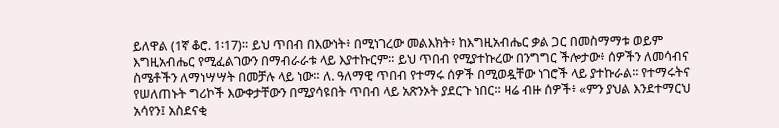ይለዋል (1ኛ ቆሮ. 1፡17)። ይህ ጥበብ በእውነት፥ በሚነገረው መልእክት፥ ከእግዚአብሔር ቃል ጋር በመስማማቱ ወይም እግዚአብሔር የሚፈልገውን በማብራራቱ ላይ እያተኩርም። ይህ ጥበብ የሚያተኩረው በንግግር ችሎታው፥ ሰዎችን ለመሳብና ስሜቶችን ለማነሣሣት በመቻሉ ላይ ነው። ለ. ዓለማዊ ጥበብ የተማሩ ሰዎች በሚወዷቸው ነገሮች ላይ ያተኩራል፡፡ የተማሩትና የሠለጠኑት ግሪኮች እውቀታቸውን በሚያሳዩበት ጥበብ ላይ አጽንኦት ያደርጉ ነበር። ዛሬ ብዙ ሰዎች፥ «ምን ያህል እንደተማርህ አሳየን፤ አስደናቂ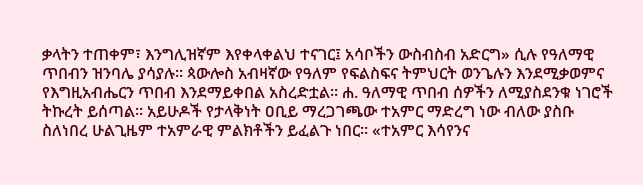ቃላትን ተጠቀም፣ እንግሊዝኛም እየቀላቀልህ ተናገር፤ አሳቦችን ውስብስብ አድርግ» ሲሉ የዓለማዊ ጥበብን ዝንባሌ ያሳያሉ። ጳውሎስ አብዛኛው የዓለም የፍልስፍና ትምህርት ወንጌሉን እንደሚቃወምና የእግዚአብሔርን ጥበብ እንደማይቀበል አስረድቷል። ሐ. ዓለማዊ ጥበብ ሰዎችን ለሚያስደንቁ ነገሮች ትኩረት ይሰጣል። አይሁዶች የታላቅነት ዐቢይ ማረጋገጫው ተአምር ማድረግ ነው ብለው ያስቡ ስለነበረ ሁልጊዜም ተአምራዊ ምልክቶችን ይፈልጉ ነበር። «ተአምር እሳየንና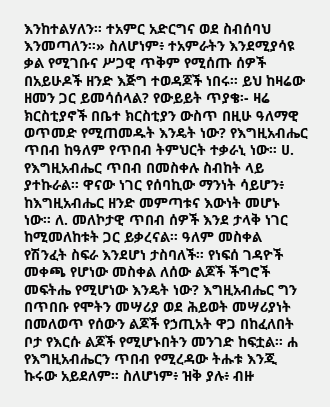እንከተልሃለን። ተአምር አድርግና ወደ ስብሰባህ እንመጣለን።» ስለሆነም፥ ተአምራትን እንደሚያሳዩ ቃል የሚገቡና ሥጋዊ ጥቅም የሚሰጡ ሰዎች በአይሁዶች ዘንድ እጅግ ተወዳጆች ነበሩ። ይህ ከዛሬው ዘመን ጋር ይመሳሰላል? የውይይት ጥያቄ፡- ዛሬ ክርስቲያኖች በቤተ ክርስቲያን ውስጥ በዚሁ ዓለማዊ ወጥመድ የሚጠመዱት እንዴት ነው? የእግዚአብሔር ጥበብ ከዓለም የጥበብ ትምህርት ተቃራኒ ነው። ሀ. የእግዚአብሔር ጥበብ በመስቀሉ ስብከት ላይ ያተኩራል። ዋናው ነገር የሰባኪው ማንነት ሳይሆን፥ ከእግዚአብሔር ዘንድ መምጣቱና እውነት መሆኑ ነው። ለ. መለኮታዊ ጥበብ ሰዎች እንደ ታላቅ ነገር ከሚመለከቱት ጋር ይቃረናል። ዓለም መስቀል የሽንፈት ስፍራ እንደሆነ ታስባለች። የነፍሰ ገዳዮች መቀጫ የሆነው መስቀል ለሰው ልጆች ችግሮች መፍትሔ የሚሆነው እንዴት ነው? እግዚአብሔር ግን በጥበቡ የሞትን መሣሪያ ወደ ሕይወት መሣሪያነት በመለወጥ የሰውን ልጆች የኃጢአት ዋጋ በከፈለበት ቦታ የእርሱ ልጆች የሚሆኑበትን መንገድ ከፍቷል። ሐ የእግዚአብሔርን ጥበብ የሚረዳው ትሑቱ እንጂ ኩሩው አይደለም። ስለሆነም፥ ዝቅ ያሉ፥ ብዙ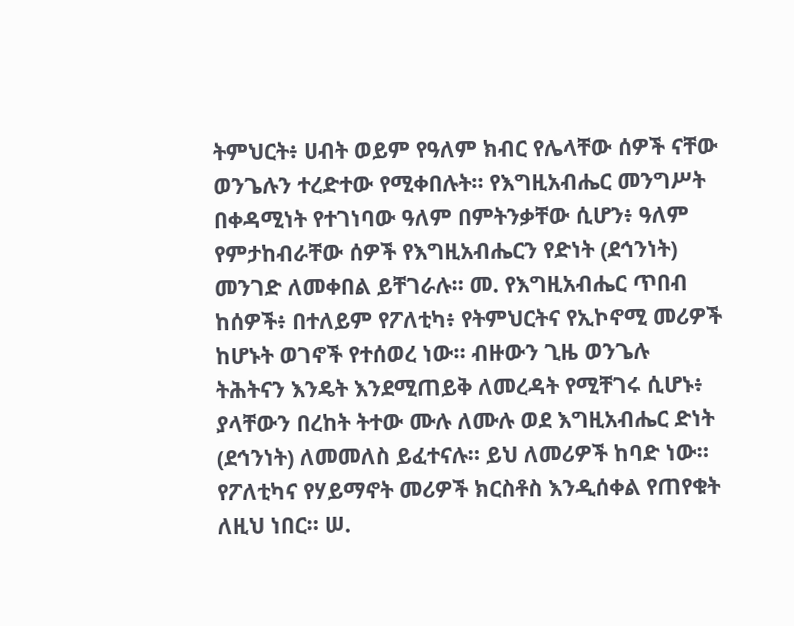ትምህርት፥ ሀብት ወይም የዓለም ክብር የሌላቸው ሰዎች ናቸው ወንጌሉን ተረድተው የሚቀበሉት። የእግዚአብሔር መንግሥት በቀዳሚነት የተገነባው ዓለም በምትንቃቸው ሲሆን፥ ዓለም የምታከብራቸው ሰዎች የእግዚአብሔርን የድነት (ደኅንነት) መንገድ ለመቀበል ይቸገራሉ። መ. የእግዚአብሔር ጥበብ ከሰዎች፥ በተለይም የፖለቲካ፥ የትምህርትና የኢኮኖሚ መሪዎች ከሆኑት ወገኖች የተሰወረ ነው። ብዙውን ጊዜ ወንጌሉ ትሕትናን እንዴት እንደሚጠይቅ ለመረዳት የሚቸገሩ ሲሆኑ፥ ያላቸውን በረከት ትተው ሙሉ ለሙሉ ወደ እግዚአብሔር ድነት (ደኅንነት) ለመመለስ ይፈተናሉ። ይህ ለመሪዎች ከባድ ነው። የፖለቲካና የሃይማኖት መሪዎች ክርስቶስ እንዲሰቀል የጠየቁት ለዚህ ነበር። ሠ.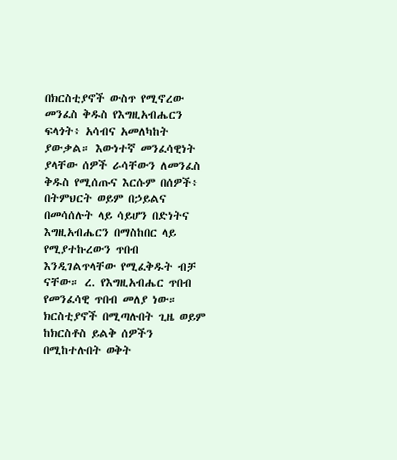በክርስቲያኖች ውስጥ የሚኖረው መንፈስ ቅዱስ የእግዚአብሔርን ፍላጎት፥ አሳብና አመለካከት ያውቃል። እውነተኛ መንፈሳዊነት ያላቸው ሰዎች ራሳቸውን ለመንፈስ ቅዱስ የሚሰጡና እርሱም በሰዎች፥ በትምህርት ወይም በኃይልና በመሳሰሉት ላይ ሳይሆን በድነትና እግዚአብሔርን በማስከበር ላይ የሚያተኩረውን ጥበብ እንዲገልጥላቸው የሚፈቅዱት ብቻ ናቸው። ረ. የእግዚአብሔር ጥበብ የመንፈሳዊ ጥበብ መለያ ነው። ክርስቲያኖች በሚጣሉበት ጊዜ ወይም ከክርስቶስ ይልቅ ሰዎችን በሚከተሉበት ወቅት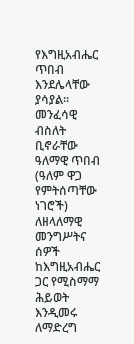የእግዚአብሔር ጥበብ እንደሌላቸው ያሳያል። መንፈሳዊ ብስለት ቢኖራቸው ዓለማዊ ጥበብ (ዓለም ዋጋ የምትሰጣቸው ነገሮች) ለዘላለማዊ መንግሥትና ሰዎች ከእግዚአብሔር ጋር የሚስማማ ሕይወት እንዲመሩ ለማድረግ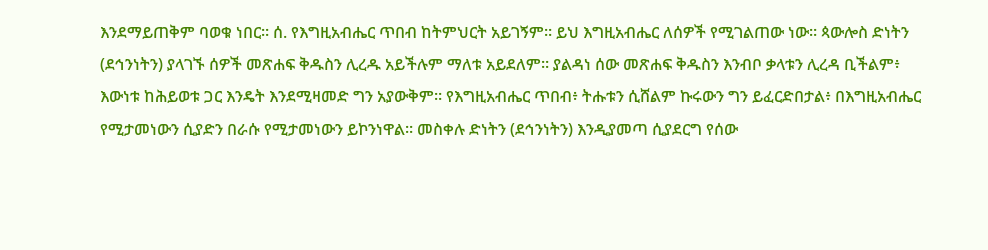እንደማይጠቅም ባወቁ ነበር። ሰ. የእግዚአብሔር ጥበብ ከትምህርት አይገኝም። ይህ እግዚአብሔር ለሰዎች የሚገልጠው ነው። ጳውሎስ ድነትን (ደኅንነትን) ያላገኙ ሰዎች መጽሐፍ ቅዱስን ሊረዱ አይችሉም ማለቱ አይደለም። ያልዳነ ሰው መጽሐፍ ቅዱስን እንብቦ ቃላቱን ሊረዳ ቢችልም፥ እውነቱ ከሕይወቱ ጋር እንዴት እንደሚዛመድ ግን አያውቅም። የእግዚአብሔር ጥበብ፥ ትሑቱን ሲሸልም ኩሩውን ግን ይፈርድበታል፥ በእግዚአብሔር የሚታመነውን ሲያድን በራሱ የሚታመነውን ይኮንነዋል። መስቀሉ ድነትን (ደኅንነትን) እንዲያመጣ ሲያደርግ የሰው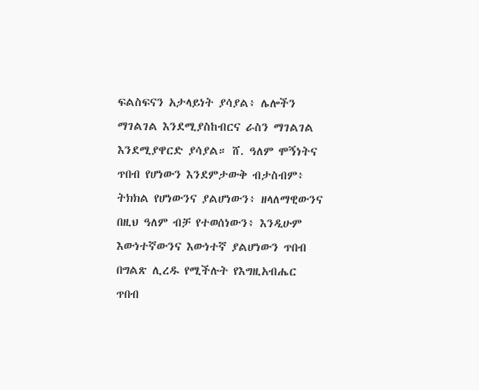ፍልስፍናን አታላይነት ያሳያል፥ ሌሎችን ማገልገል እንደሚያስከብርና ራስን ማገልገል እንደሚያዋርድ ያሳያል። ሸ. ዓለም ሞኝነትና ጥበብ የሆነውን እንደምታውቅ ብታስብም፥ ትክክል የሆነውንና ያልሆነውን፥ ዘላለማዊውንና በዚህ ዓለም ብቻ የተወሰነውን፥ እንዲሁም እውነተኛውንና እውነተኛ ያልሆነውን ጥበብ በግልጽ ሊረዱ የሚችሉት የእግዚአብሔር ጥበብ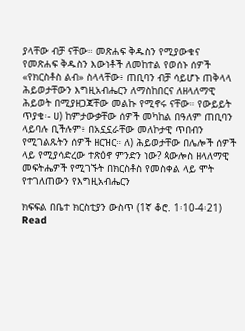ያላቸው ብቻ ናቸው። መጽሐፍ ቅዱስን የሚያውቁና የመጽሐፍ ቅዱስን እውነቶች ለመከተል የወሰኑ ሰዎች «የክርስቶስ ልብ» ስላላቸው፥ ጠቢባን ብቻ ሳይሆኑ ጠቅላላ ሕይወታቸውን እግዚአብሔርን ለማስከበርና ለዘላለማዊ ሕይወት በሚያዘጋጃቸው መልኩ የሚኖሩ ናቸው። የውይይት ጥያቄ፡- ሀ) ከምታውቃቸው ሰዎች መካከል በዓለም ጠቢባን ላይባሉ ቢችሉም፥ በአኗኗራቸው መለኮታዊ ጥበብን የሚገልጹትን ሰዎች ዘርዝር። ለ) ሕይወታቸው በሌሎች ሰዎች ላይ የሚያሳድረው ተጽዕኖ ምንድን ነው? ጳውሎስ ዘላለማዊ መፍትሔዎች የሚገኙት በክርስቶስ የመስቀል ላይ ሞት የተገለጠውን የእግዚአብሔርን

ክፍፍል በቤተ ክርስቲያን ውስጥ (1ኛ ቆሮ. 1፡10-4፡21) Read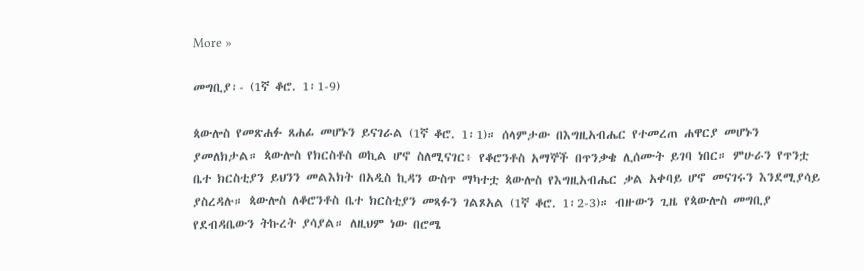More »

መግቢያ፡- (1ኛ ቆሮ. 1፡1-9)

ጳውሎስ የመጽሐፉ ጸሐፊ መሆኑን ይናገራል (1ኛ ቆሮ. 1፡1)። ሰላምታው በእግዚአብሔር የተመረጠ ሐዋርያ መሆኑን ያመለክታል። ጳውሎስ የክርስቶስ ወኪል ሆኖ ስለሚናገር፥ የቆሮንቶስ አማኞች በጥንቃቄ ሊሰሙት ይገባ ነበር። ምሁራን የጥንቷ ቤተ ክርስቲያን ይህንን መልእክት በአዲስ ኪዳን ውስጥ ማካተቷ ጳውሎስ የእግዚአብሔር ቃል አቀባይ ሆኖ መናገሩን እንደሚያሳይ ያስረዳሉ። ጳውሎስ ለቆሮንቶስ ቤተ ክርስቲያን መጻፉን ገልጾአል (1ኛ ቆሮ. 1፡2-3)። ብዙውን ጊዜ የጳውሎስ መግቢያ የደብዳቤውን ትኩረት ያሳያል። ለዚህም ነው በሮሜ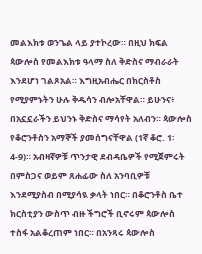መልእክቱ ወንጌል ላይ ያተኮረው። በዚህ ክፍል ጳውሎስ የመልእክቱ ዓላማ ስለ ቅድስና ማብራራት እንደሆነ ገልጾአል። እግዚአብሔር በክርስቶስ የሚያምኑትን ሁሉ ቅዱሳን ብሎአቸዋል። ይሁንና፥ በአኗኗራችን ይህንኑ ቅድስና ማሳየት አለብን። ጳውሎስ የቆሮንቶስን አማኞች ያመሰግናቸዋል (1ኛ ቆሮ. 1፡4-9)። አብዛኛዎቹ ጥንታዊ ደብዳቤዎች የሚጀምሩት በምስጋና ወይም ጸሐፊው ስለ አንባቢዎቹ እንደሚያስብ በሚያሳዪ ቃላት ነበር። በቆሮንቶስ ቤተ ክርስቲያን ውስጥ ብዙ ችግሮች ቢኖሩም ጳውሎስ ተስፋ አልቆረጠም ነበር። በአንጻሩ ጳውሎስ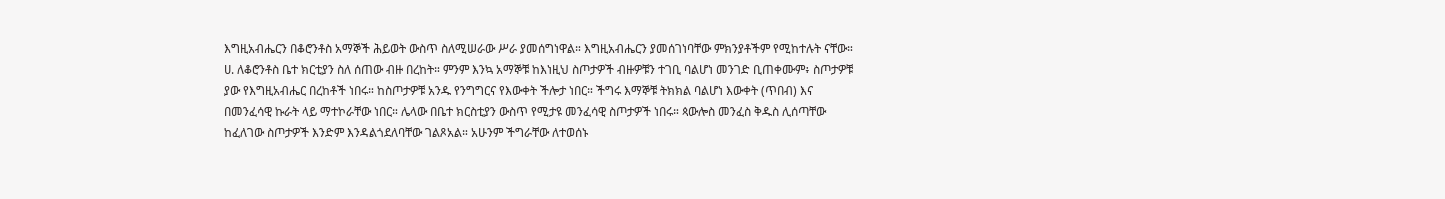እግዚአብሔርን በቆሮንቶስ አማኞች ሕይወት ውስጥ ስለሚሠራው ሥራ ያመሰግነዋል። እግዚአብሔርን ያመሰገነባቸው ምክንያቶችም የሚከተሉት ናቸው። ሀ. ለቆሮንቶስ ቤተ ክርቲያን ስለ ሰጠው ብዙ በረከት። ምንም እንኳ አማኞቹ ከእነዚህ ስጦታዎች ብዙዎቹን ተገቢ ባልሆነ መንገድ ቢጠቀሙም፥ ስጦታዎቹ ያው የእግዚአብሔር በረከቶች ነበሩ። ከስጦታዎቹ አንዱ የንግግርና የእውቀት ችሎታ ነበር። ችግሩ እማኞቹ ትክክል ባልሆነ እውቀት (ጥበብ) እና በመንፈሳዊ ኩራት ላይ ማተኮራቸው ነበር። ሌላው በቤተ ክርስቲያን ውስጥ የሚታዩ መንፈሳዊ ስጦታዎች ነበሩ። ጳውሎስ መንፈስ ቅዱስ ሊሰጣቸው ከፈለገው ስጦታዎች እንድም እንዳልጎደለባቸው ገልጾአል። አሁንም ችግራቸው ለተወሰኑ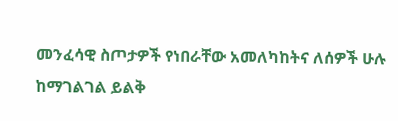መንፈሳዊ ስጦታዎች የነበራቸው አመለካከትና ለሰዎች ሁሉ ከማገልገል ይልቅ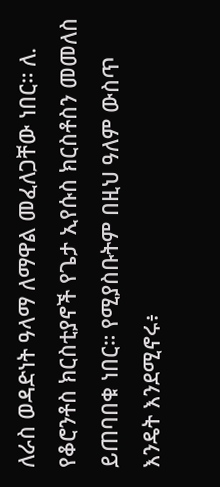ለራስ ወዳድነት ዓላማ ለማዋል መፈለጋቸው ነበር። ለ. የቆሮንቶስ ክርስቲያኖች የጌታ ኢየሱስ ክርስቶስን መመለስ ይጠባበቁ ነበር። የሚያስቡትም በዚህ ዓለም ውስጥ እንዴት እንደሚኖሩ፥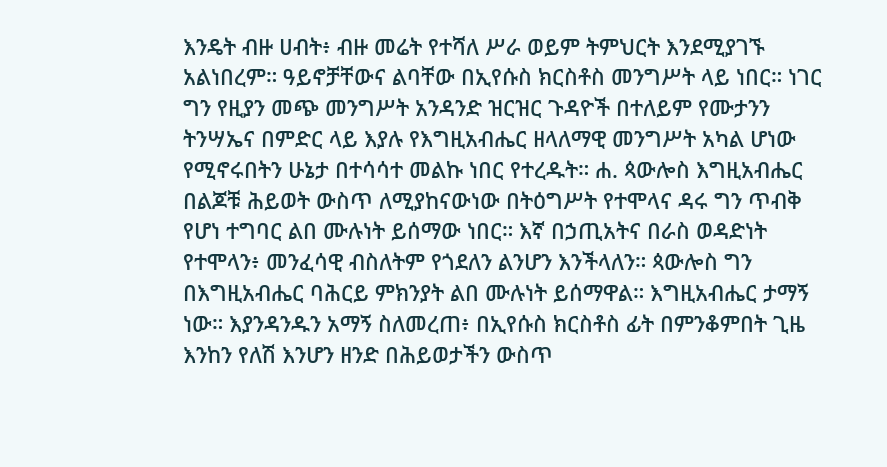እንዴት ብዙ ሀብት፥ ብዙ መሬት የተሻለ ሥራ ወይም ትምህርት እንደሚያገኙ አልነበረም። ዓይኖቻቸውና ልባቸው በኢየሱስ ክርስቶስ መንግሥት ላይ ነበር። ነገር ግን የዚያን መጭ መንግሥት አንዳንድ ዝርዝር ጉዳዮች በተለይም የሙታንን ትንሣኤና በምድር ላይ እያሉ የእግዚአብሔር ዘላለማዊ መንግሥት አካል ሆነው የሚኖሩበትን ሁኔታ በተሳሳተ መልኩ ነበር የተረዱት። ሐ. ጳውሎስ እግዚአብሔር በልጆቹ ሕይወት ውስጥ ለሚያከናውነው በትዕግሥት የተሞላና ዳሩ ግን ጥብቅ የሆነ ተግባር ልበ ሙሉነት ይሰማው ነበር። እኛ በኃጢአትና በራስ ወዳድነት የተሞላን፥ መንፈሳዊ ብስለትም የጎደለን ልንሆን እንችላለን። ጳውሎስ ግን በእግዚአብሔር ባሕርይ ምክንያት ልበ ሙሉነት ይሰማዋል። እግዚአብሔር ታማኝ ነው። እያንዳንዱን አማኝ ስለመረጠ፥ በኢየሱስ ክርስቶስ ፊት በምንቆምበት ጊዜ እንከን የለሽ እንሆን ዘንድ በሕይወታችን ውስጥ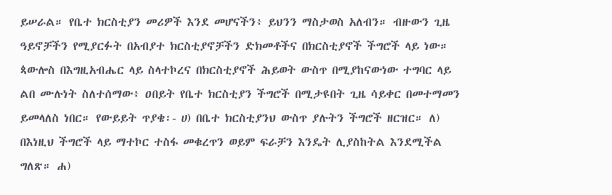ይሠራል። የቤተ ክርስቲያን መሪዎች እንደ መሆናችን፥ ይህንን ማስታወስ አለብን። ብዙውን ጊዜ ዓይኖቻችን የሚያርፉት በአብያተ ክርስቲያኖቻችን ድክመቶችና በክርስቲያኖች ችግሮች ላይ ነው። ጳውሎስ በእግዚአብሔር ላይ ስላተኮረና በክርስቲያኖች ሕይወት ውስጥ በሚያከናውነው ተግባር ላይ ልበ ሙሉነት ስለተሰማው፥ ዐበይት የቤተ ክርስቲያን ችግሮች በሚታዩበት ጊዜ ሳይቀር በመተማመን ይመላለስ ነበር። የውይይት ጥያቄ፡- ሀ) በቤተ ክርስቲያንህ ውስጥ ያሉትን ችግሮች ዘርዝር። ለ) በእነዚህ ችግሮች ላይ ማተኮር ተስፋ መቁረጥን ወይም ፍራቻን እንዴት ሊያስከትል እንደሚችል ግለጽ። ሐ)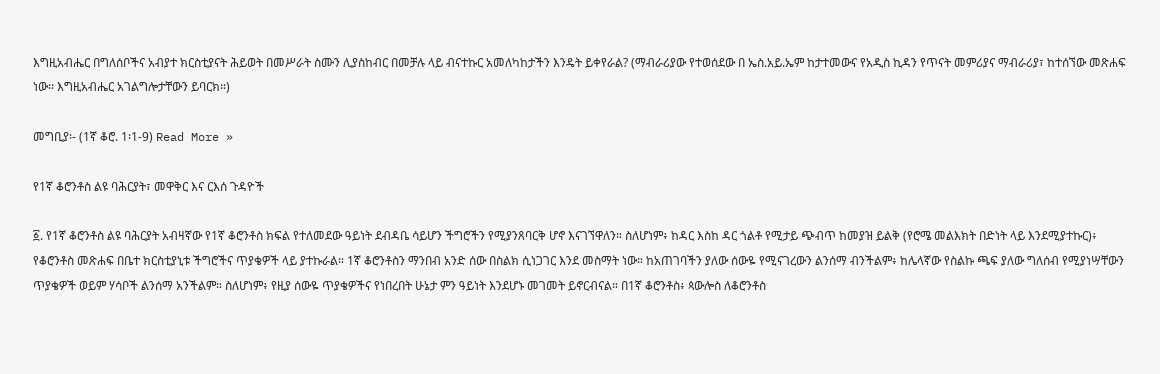እግዚአብሔር በግለሰቦችና አብያተ ክርስቲያናት ሕይወት በመሥራት ስሙን ሊያስከብር በመቻሉ ላይ ብናተኩር አመለካከታችን እንዴት ይቀየራል? (ማብራሪያው የተወሰደው በ ኤስ.አይ.ኤም ከታተመውና የአዲስ ኪዳን የጥናት መምሪያና ማብራሪያ፣ ከተሰኘው መጽሐፍ ነው፡፡ እግዚአብሔር አገልግሎታቸውን ይባርክ፡፡)

መግቢያ፡- (1ኛ ቆሮ. 1፡1-9) Read More »

የ1ኛ ቆሮንቶስ ልዩ ባሕርያት፣ መዋቅር እና ርእሰ ጉዳዮች

፩. የ1ኛ ቆሮንቶስ ልዩ ባሕርያት አብዛኛው የ1ኛ ቆሮንቶስ ክፍል የተለመደው ዓይነት ደብዳቤ ሳይሆን ችግሮችን የሚያንጸባርቅ ሆኖ እናገኘዋለን። ስለሆነም፥ ከዳር እስከ ዳር ጎልቶ የሚታይ ጭብጥ ከመያዝ ይልቅ (የሮሜ መልእክት በድነት ላይ እንደሚያተኩር)፥ የቆሮንቶስ መጽሐፍ በቤተ ክርስቲያኒቱ ችግሮችና ጥያቄዎች ላይ ያተኩራል። 1ኛ ቆሮንቶስን ማንበብ አንድ ሰው በስልክ ሲነጋገር እንደ መስማት ነው። ከአጠገባችን ያለው ሰውዬ የሚናገረውን ልንሰማ ብንችልም፥ ከሌላኛው የስልኩ ጫፍ ያለው ግለሰብ የሚያነሣቸውን ጥያቄዎች ወይም ሃሳቦች ልንሰማ አንችልም። ስለሆነም፥ የዚያ ሰውዬ ጥያቄዎችና የነበረበት ሁኔታ ምን ዓይነት እንደሆኑ መገመት ይኖርብናል። በ1ኛ ቆሮንቶስ፥ ጳውሎስ ለቆሮንቶስ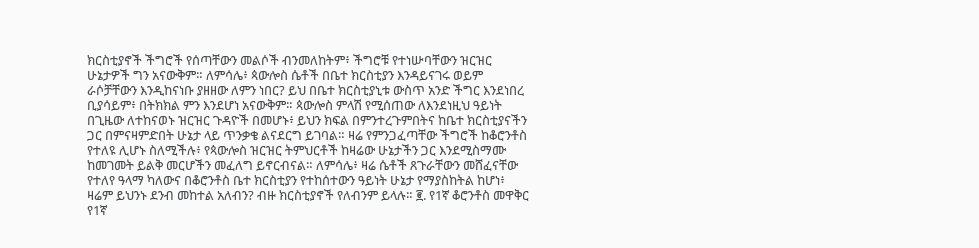ክርስቲያኖች ችግሮች የሰጣቸውን መልሶች ብንመለከትም፥ ችግሮቹ የተነሡባቸውን ዝርዝር ሁኔታዎች ግን አናውቅም። ለምሳሌ፥ ጳውሎስ ሴቶች በቤተ ክርስቲያን እንዳይናገሩ ወይም ራሶቻቸውን እንዲከናነቡ ያዘዘው ለምን ነበር? ይህ በቤተ ክርስቲያኒቱ ውስጥ አንድ ችግር እንደነበረ ቢያሳይም፥ በትክክል ምን እንደሆነ አናውቅም። ጳውሎስ ምላሽ የሚሰጠው ለእንደነዚህ ዓይነት በጊዜው ለተከናወኑ ዝርዝር ጉዳዮች በመሆኑ፥ ይህን ክፍል በምንተረጉምበትና ከቤተ ክርስቲያናችን ጋር በምናዛምድበት ሁኔታ ላይ ጥንቃቄ ልናደርግ ይገባል። ዛሬ የምንጋፈጣቸው ችግሮች ከቆሮንቶስ የተለዩ ሊሆኑ ስለሚችሉ፥ የጳውሎስ ዝርዝር ትምህርቶች ከዛሬው ሁኔታችን ጋር እንደሚስማሙ ከመገመት ይልቅ መርሆችን መፈለግ ይኖርብናል። ለምሳሌ፥ ዛሬ ሴቶች ጸጉራቸውን መሸፈናቸው የተለየ ዓላማ ካለውና በቆሮንቶስ ቤተ ክርስቲያን የተከሰተውን ዓይነት ሁኔታ የማያስከትል ከሆነ፥ ዛሬም ይህንኑ ደንብ መከተል አለብን? ብዙ ክርስቲያኖች የለብንም ይላሉ። ፪. የ1ኛ ቆሮንቶስ መዋቅር የ1ኛ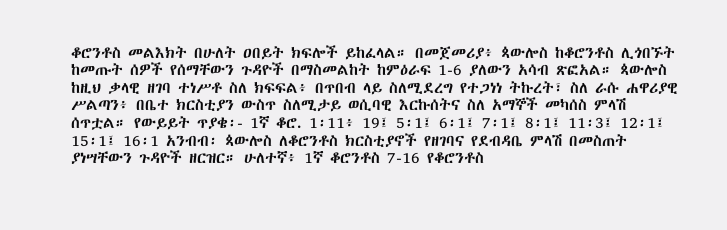ቆሮንቶስ መልእክት በሁለት ዐበይት ክፍሎች ይከፈላል። በመጀመሪያ፥ ጳውሎስ ከቆሮንቶስ ሊጎበኙት ከመጡት ሰዎች የሰማቸውን ጉዳዮች በማስመልከት ከምዕራፍ 1-6 ያለውን አሳብ ጽፎአል። ጳውሎስ ከዚህ ቃላዊ ዘገባ ተነሥቶ ስለ ክፍፍል፥ በጥበብ ላይ ስለሚደረግ የተጋነነ ትኩረት፣ ስለ ራሱ ሐዋሪያዊ ሥልጣን፥ በቤተ ክርስቲያን ውስጥ ስለሚታይ ወሲባዊ እርኩሰትና ስለ አማኞች መካሰስ ምላሽ ሰጥቷል። የውይይት ጥያቄ፡- 1ኛ ቆሮ. 1፡11፥ 19፤ 5፡1፤ 6፡1፤ 7፡1፤ 8፡1፤ 11፡3፤ 12፡1፤ 15፡1፤ 16፡1 አንብብ፡ ጳውሎስ ለቆሮንቶስ ክርስቲያኖች የዘገባና የደብዳቤ ምላሽ በመስጠት ያነሣቸውን ጉዳዮች ዘርዝር። ሁለተኛ፥ 1ኛ ቆሮንቶስ 7-16 የቆሮንቶስ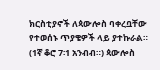ክርስቲያኖች ለጳውሎስ ባቀረቧቸው የተወሰኑ ጥያቄዎች ላይ ያተኩራል። (1ኛ ቆሮ 7፡1 አንብብ።) ጳውሎስ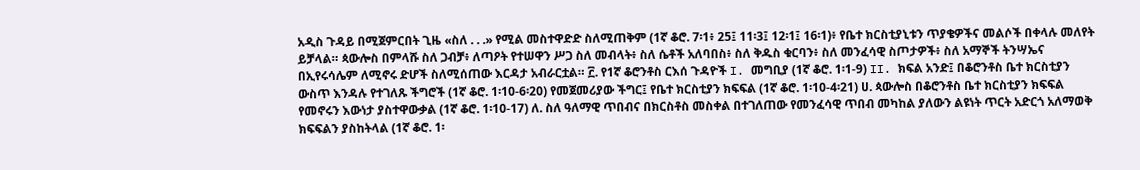አዲስ ጉዳይ በሚጀምርበት ጊዜ «ስለ . . .» የሚል መስተዋድድ ስለሚጠቅም (1ኛ ቆሮ. 7፡1፥ 25፤ 11፡3፤ 12፡1፤ 16፡1)፥ የቤተ ክርስቲያኒቱን ጥያቄዎችና መልሶች በቀላሉ መለየት ይቻላል። ጳውሎስ በምላሹ ስለ ጋብቻ፥ ለጣዖት የተሠዋን ሥጋ ስለ መብላት፥ ስለ ሴቶች አለባበስ፥ ስለ ቅዱስ ቁርባን፥ ስለ መንፈሳዊ ስጦታዎች፥ ስለ አማኞች ትንሣኤና በኢየሩሳሌም ለሚኖሩ ድሆች ስለሚሰጠው እርዳታ አብራርቷል። ፫. የ1ኛ ቆሮንቶስ ርእሰ ጉዳዮች I. መግቢያ (1ኛ ቆሮ. 1፡1-9) II. ክፍል አንድ፤ በቆሮንቶስ ቤተ ክርስቲያን ውስጥ እንዳሉ የተገለጹ ችግሮች (1ኛ ቆሮ. 1፡10-6፡20) የመጀመሪያው ችግር፤ የቤተ ክርስቲያን ክፍፍል (1ኛ ቆሮ. 1፡10-4፡21) ሀ. ጳውሎስ በቆሮንቶስ ቤተ ክርስቲያን ክፍፍል የመኖሩን እውነታ ያስተዋውቃል (1ኛ ቆሮ. 1፡10-17) ለ. ስለ ዓለማዊ ጥበብና በክርስቶስ መስቀል በተገለጠው የመንፈሳዊ ጥበብ መካከል ያለውን ልዩነት ጥርት አድርጎ አለማወቅ ክፍፍልን ያስከትላል (1ኛ ቆሮ. 1፡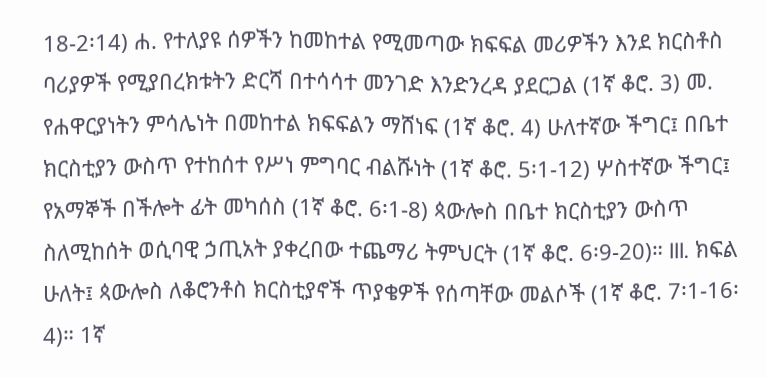18-2፡14) ሐ. የተለያዩ ሰዎችን ከመከተል የሚመጣው ክፍፍል መሪዎችን እንደ ክርስቶስ ባሪያዎች የሚያበረክቱትን ድርሻ በተሳሳተ መንገድ እንድንረዳ ያደርጋል (1ኛ ቆሮ. 3) መ. የሐዋርያነትን ምሳሌነት በመከተል ክፍፍልን ማሸነፍ (1ኛ ቆሮ. 4) ሁለተኛው ችግር፤ በቤተ ክርስቲያን ውስጥ የተከሰተ የሥነ ምግባር ብልሹነት (1ኛ ቆሮ. 5፡1-12) ሦስተኛው ችግር፤ የአማኞች በችሎት ፊት መካሰስ (1ኛ ቆሮ. 6፡1-8) ጳውሎስ በቤተ ክርስቲያን ውስጥ ስለሚከሰት ወሲባዊ ኃጢአት ያቀረበው ተጨማሪ ትምህርት (1ኛ ቆሮ. 6፡9-20)። III. ክፍል ሁለት፤ ጳውሎስ ለቆሮንቶስ ክርስቲያኖች ጥያቄዎች የሰጣቸው መልሶች (1ኛ ቆሮ. 7፡1-16፡4)። 1ኛ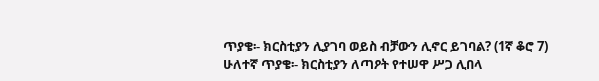ጥያቄ፡- ክርስቲያን ሊያገባ ወይስ ብቻውን ሊኖር ይገባል? (1ኛ ቆሮ 7) ሁለተኛ ጥያቄ፡- ክርስቲያን ለጣዖት የተሠዋ ሥጋ ሊበላ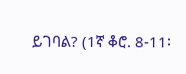ይገባል? (1ኛ ቆሮ. 8-11፡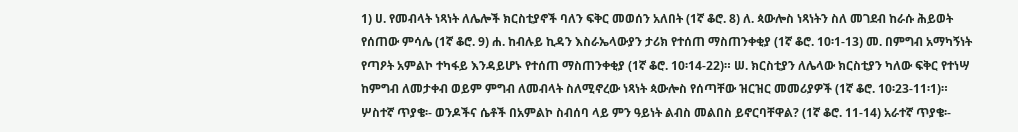1) ሀ. የመብላት ነጻነት ለሌሎች ክርስቲያኖች ባለን ፍቅር መወሰን አለበት (1ኛ ቆሮ. 8) ለ. ጳውሎስ ነጻነትን ስለ መገደብ ከራሱ ሕይወት የሰጠው ምሳሌ (1ኛ ቆሮ. 9) ሐ. ከብሉይ ኪዳን እስራኤላውያን ታሪክ የተሰጠ ማስጠንቀቂያ (1ኛ ቆሮ. 10፡1-13) መ. በምግብ አማካኝነት የጣዖት አምልኮ ተካፋይ እንዳይሆኑ የተሰጠ ማስጠንቀቂያ (1ኛ ቆሮ. 10፡14-22)። ሠ. ክርስቲያን ለሌላው ክርስቲያን ካለው ፍቅር የተነሣ ከምግብ ለመታቀብ ወይም ምግብ ለመብላት ስለሚኖረው ነጻነት ጳውሎስ የሰጣቸው ዝርዝር መመሪያዎች (1ኛ ቆሮ. 10፡23-11፡1)። ሦስተኛ ጥያቄ፡- ወንዶችና ሴቶች በአምልኮ ስብሰባ ላይ ምን ዓይነት ልብስ መልበስ ይኖርባቸዋል? (1ኛ ቆሮ. 11-14) አራተኛ ጥያቄ፡-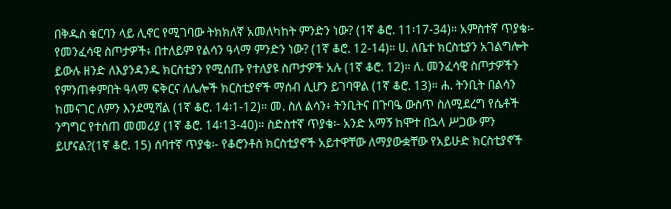በቅዱስ ቁርባን ላይ ሊኖር የሚገባው ትክክለኛ አመለካከት ምንድን ነው? (1ኛ ቆሮ. 11፡17-34)። አምስተኛ ጥያቄ፡- የመንፈሳዊ ስጦታዎች፥ በተለይም የልሳን ዓላማ ምንድን ነው? (1ኛ ቆሮ. 12-14)። ሀ. ለቤተ ክርስቲያን አገልግሎት ይውሉ ዘንድ ለእያንዳንዱ ክርስቲያን የሚሰጡ የተለያዩ ስጦታዎች አሉ (1ኛ ቆሮ. 12)። ለ. መንፈሳዊ ስጦታዎችን የምንጠቀምበት ዓላማ ፍቅርና ለሌሎች ክርስቲያኖች ማሰብ ሊሆን ይገባዋል (1ኛ ቆሮ. 13)። ሐ. ትንቢት በልሳን ከመናገር ለምን እንደሚሻል (1ኛ ቆሮ. 14፡1-12)። መ. ስለ ልሳን፥ ትንቢትና በጉባዔ ውስጥ ስለሚደረግ የሴቶች ንግግር የተሰጠ መመሪያ (1ኛ ቆሮ. 14፡13-40)። ስድስተኛ ጥያቄ፡- አንድ አማኝ ከሞተ በኋላ ሥጋው ምን ይሆናል?(1ኛ ቆሮ. 15) ሰባተኛ ጥያቄ፡- የቆሮንቶስ ክርስቲያኖች አይተዋቸው ለማያውቋቸው የአይሁድ ክርስቲያኖች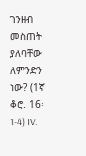ገንዘብ መስጠት ያለባቸው ለምንድን ነው? (1ኛ ቆሮ. 16፡1-4) IV.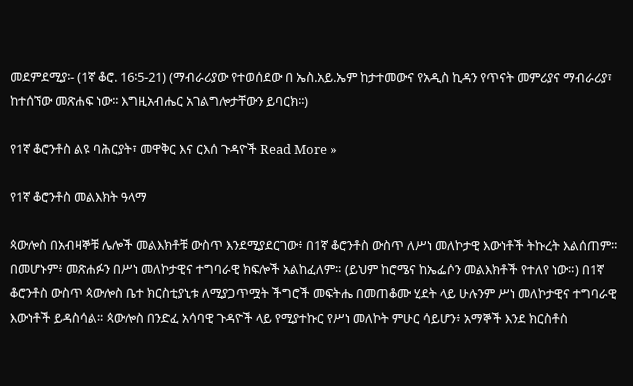መደምደሚያ፡- (1ኛ ቆሮ. 16፡5-21) (ማብራሪያው የተወሰደው በ ኤስ.አይ.ኤም ከታተመውና የአዲስ ኪዳን የጥናት መምሪያና ማብራሪያ፣ ከተሰኘው መጽሐፍ ነው፡፡ እግዚአብሔር አገልግሎታቸውን ይባርክ፡፡)

የ1ኛ ቆሮንቶስ ልዩ ባሕርያት፣ መዋቅር እና ርእሰ ጉዳዮች Read More »

የ1ኛ ቆሮንቶስ መልእክት ዓላማ

ጳውሎስ በአብዛኞቹ ሌሎች መልእክቶቹ ውስጥ እንደሚያደርገው፥ በ1ኛ ቆሮንቶስ ውስጥ ለሥነ መለኮታዊ እውነቶች ትኩረት እልሰጠም። በመሆኑም፥ መጽሐፉን በሥነ መለኮታዊና ተግባራዊ ክፍሎች አልከፈለም። (ይህም ከሮሜና ከኤፌሶን መልእክቶች የተለየ ነው።) በ1ኛ ቆሮንቶስ ውስጥ ጳውሎስ ቤተ ክርስቲያኒቱ ለሚያጋጥሟት ችግሮች መፍትሔ በመጠቆሙ ሂደት ላይ ሁሉንም ሥነ መለኮታዊና ተግባራዊ እውነቶች ይዳስሳል። ጳውሎስ በንድፈ አሳባዊ ጉዳዮች ላይ የሚያተኩር የሥነ መለኮት ምሁር ሳይሆን፥ አማኞች እንደ ክርስቶስ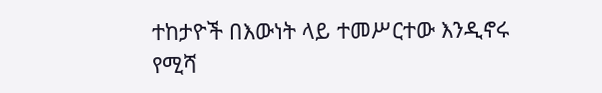ተከታዮች በእውነት ላይ ተመሥርተው እንዲኖሩ የሚሻ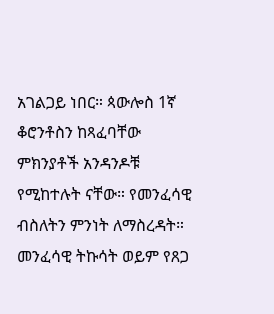አገልጋይ ነበር። ጳውሎስ 1ኛ ቆሮንቶስን ከጻፈባቸው ምክንያቶች አንዳንዶቹ የሚከተሉት ናቸው። የመንፈሳዊ ብስለትን ምንነት ለማስረዳት። መንፈሳዊ ትኩሳት ወይም የጸጋ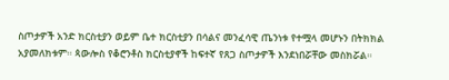ስጦታዎች አንድ ክርስቲያን ወይም ቤተ ክርስቲያን በሳልና መንፈሳዊ ጤንነቱ የተሟላ መሆኑን በትክክል አያመለክቱም። ጳውሎስ የቆሮንቶስ ክርስቲያኖች ከፍተኛ የጸጋ ስጦታዎች እንደነበሯቸው መስክሯል።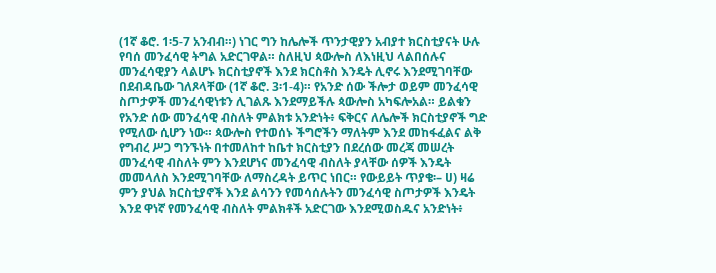(1ኛ ቆሮ. 1፡5-7 አንብብ።) ነገር ግን ከሌሎች ጥንታዊያን አብያተ ክርስቲያናት ሁሉ የባሰ መንፈሳዊ ትግል አድርገዋል። ስለዚህ ጳውሎስ ለእነዚህ ላልበሰሉና መንፈሳዊያን ላልሆኑ ክርስቲያኖች እንደ ክርስቶስ እንዴት ሊኖሩ እንደሚገባቸው በደብዳቤው ገለጾላቸው (1ኛ ቆሮ. 3፡1-4)። የአንድ ሰው ችሎታ ወይም መንፈሳዊ ስጦታዎች መንፈሳዊነቱን ሊገልጹ እንደማይችሉ ጳውሎስ አካፍሎአል። ይልቁን የአንድ ሰው መንፈሳዊ ብስለት ምልክቱ አንድነት፥ ፍቅርና ለሌሎች ክርስቲያኖች ግድ የሚለው ሲሆን ነው። ጳውሎስ የተወሰኑ ችግሮችን ማለትም እንደ መከፋፈልና ልቅ የግብረ ሥጋ ግንኙነት በተመለከተ ከቤተ ክርስቲያን በደረሰው መረጃ መሠረት መንፈሳዊ ብስለት ምን እንደሆነና መንፈሳዊ ብስለት ያላቸው ሰዎች እንዴት መመላለስ እንደሚገባቸው ለማስረዳት ይጥር ነበር። የውይይት ጥያቄ፡– ሀ) ዛሬ ምን ያህል ክርስቲያኖች እንደ ልሳንን የመሳሰሉትን መንፈሳዊ ስጦታዎች እንዴት እንደ ዋነኛ የመንፈሳዊ ብስለት ምልክቶች አድርገው እንደሚወስዱና አንድነት፥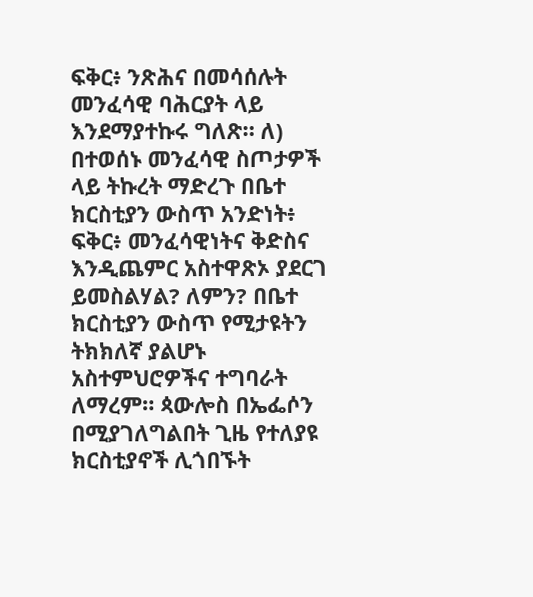ፍቅር፥ ንጽሕና በመሳሰሉት መንፈሳዊ ባሕርያት ላይ እንደማያተኩሩ ግለጽ። ለ) በተወሰኑ መንፈሳዊ ስጦታዎች ላይ ትኩረት ማድረጉ በቤተ ክርስቲያን ውስጥ አንድነት፥ ፍቅር፥ መንፈሳዊነትና ቅድስና እንዲጨምር አስተዋጽኦ ያደርገ ይመስልሃል? ለምን? በቤተ ክርስቲያን ውስጥ የሚታዩትን ትክክለኛ ያልሆኑ አስተምህሮዎችና ተግባራት ለማረም። ጳውሎስ በኤፌሶን በሚያገለግልበት ጊዜ የተለያዩ ክርስቲያኖች ሊጎበኙት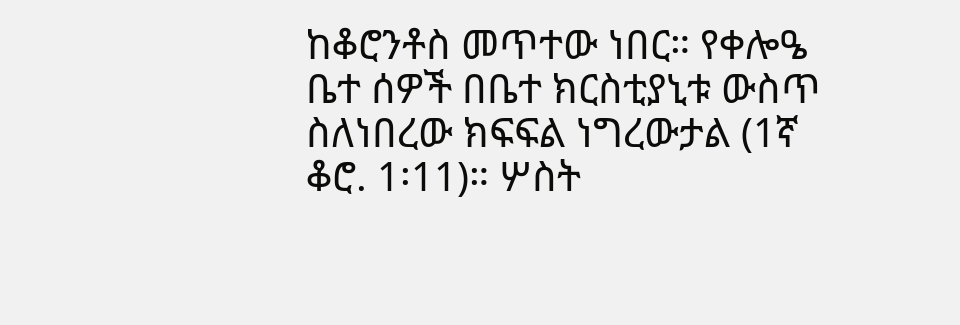ከቆሮንቶስ መጥተው ነበር። የቀሎዔ ቤተ ሰዎች በቤተ ክርስቲያኒቱ ውስጥ ስለነበረው ክፍፍል ነግረውታል (1ኛ ቆሮ. 1፡11)። ሦስት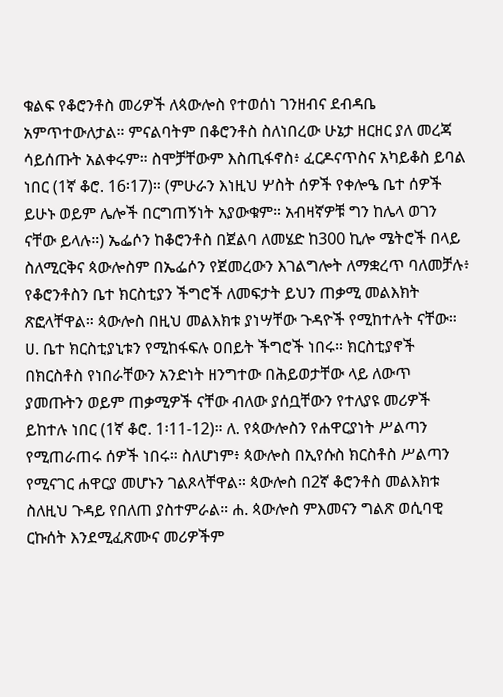ቁልፍ የቆሮንቶስ መሪዎች ለጳውሎስ የተወሰነ ገንዘብና ደብዳቤ አምጥተውለታል። ምናልባትም በቆሮንቶስ ስለነበረው ሁኔታ ዘርዘር ያለ መረጃ ሳይሰጡት አልቀሩም። ስሞቻቸውም እስጢፋኖስ፥ ፈርዶናጥስና አካይቆስ ይባል ነበር (1ኛ ቆሮ. 16፡17)። (ምሁራን እነዚህ ሦስት ሰዎች የቀሎዔ ቤተ ሰዎች ይሁኑ ወይም ሌሎች በርግጠኝነት አያውቁም። አብዛኛዎቹ ግን ከሌላ ወገን ናቸው ይላሉ።) ኤፌሶን ከቆሮንቶስ በጀልባ ለመሄድ ከ300 ኪሎ ሜትሮች በላይ ስለሚርቅና ጳውሎስም በኤፌሶን የጀመረውን እገልግሎት ለማቋረጥ ባለመቻሉ፥ የቆሮንቶስን ቤተ ክርስቲያን ችግሮች ለመፍታት ይህን ጠቃሚ መልእክት ጽፎላቸዋል። ጳውሎስ በዚህ መልእክቱ ያነሣቸው ጉዳዮች የሚከተሉት ናቸው። ሀ. ቤተ ክርስቲያኒቱን የሚከፋፍሉ ዐበይት ችግሮች ነበሩ። ክርስቲያኖች በክርስቶስ የነበራቸውን አንድነት ዘንግተው በሕይወታቸው ላይ ለውጥ ያመጡትን ወይም ጠቃሚዎች ናቸው ብለው ያሰቧቸውን የተለያዩ መሪዎች ይከተሉ ነበር (1ኛ ቆሮ. 1፡11-12)። ለ. የጳውሎስን የሐዋርያነት ሥልጣን የሚጠራጠሩ ሰዎች ነበሩ። ስለሆነም፥ ጳውሎስ በኢየሱስ ክርስቶስ ሥልጣን የሚናገር ሐዋርያ መሆኑን ገልጾላቸዋል። ጳውሎስ በ2ኛ ቆሮንቶስ መልእክቱ ስለዚህ ጉዳይ የበለጠ ያስተምራል። ሐ. ጳውሎስ ምእመናን ግልጽ ወሲባዊ ርኩሰት እንደሚፈጽሙና መሪዎችም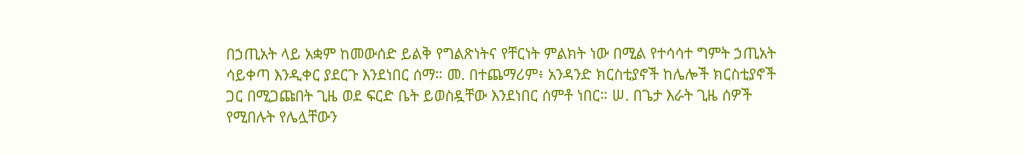በኃጢአት ላይ አቋም ከመውሰድ ይልቅ የግልጽነትና የቸርነት ምልክት ነው በሚል የተሳሳተ ግምት ኃጢአት ሳይቀጣ እንዲቀር ያደርጉ እንደነበር ሰማ። መ. በተጨማሪም፥ አንዳንድ ክርስቲያኖች ከሌሎች ክርስቲያኖች ጋር በሚጋጩበት ጊዜ ወደ ፍርድ ቤት ይወስዷቸው እንደነበር ሰምቶ ነበር። ሠ. በጌታ እራት ጊዜ ሰዎች የሚበሉት የሌሏቸውን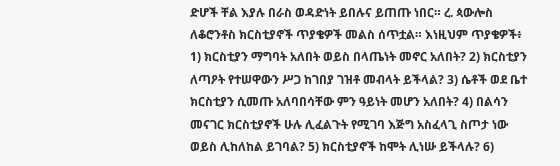ድሆች ቸል እያሉ በራስ ወዳድነት ይበሉና ይጠጡ ነበር። ረ. ጳውሎስ ለቆሮንቶስ ክርስቲያኖች ጥያቄዎች መልስ ሰጥቷል። እነዚህም ጥያቄዎች፥ 1) ክርስቲያን ማግባት አለበት ወይስ በላጤነት መኖር አለበት? 2) ክርስቲያን ለጣዖት የተሠዋውን ሥጋ ከገበያ ገዝቶ መብላት ይችላል? 3) ሴቶች ወደ ቤተ ክርስቲያን ሲመጡ አለባበሳቸው ምን ዓይነት መሆን አለበት? 4) በልሳን መናገር ክርስቲያኖች ሁሉ ሊፈልጉት የሚገባ እጅግ አስፈላጊ ስጦታ ነው ወይስ ሊከለከል ይገባል? 5) ክርስቲያኖች ከሞት ሊነሡ ይችላሉ? 6)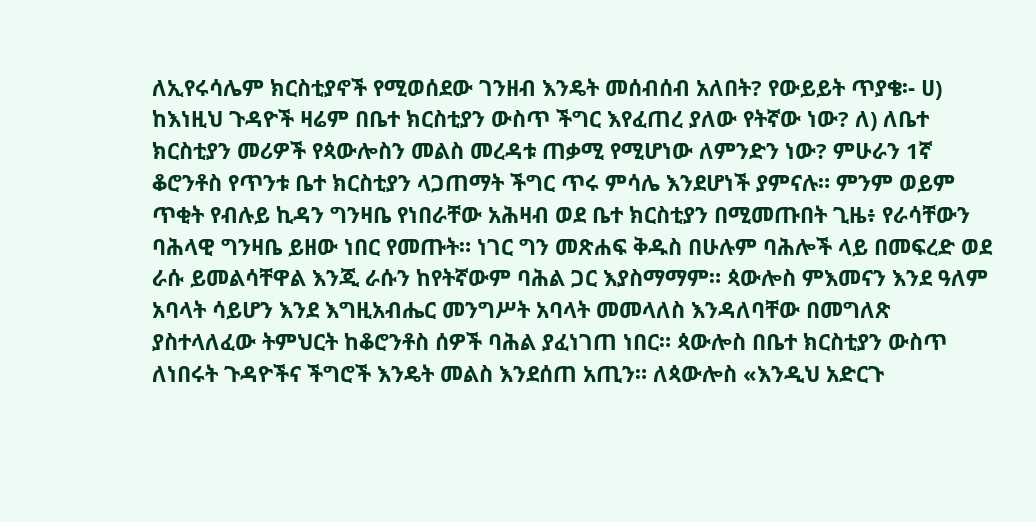ለኢየሩሳሌም ክርስቲያኖች የሚወሰደው ገንዘብ እንዴት መሰብሰብ አለበት? የውይይት ጥያቄ፡- ሀ) ከእነዚህ ጉዳዮች ዛሬም በቤተ ክርስቲያን ውስጥ ችግር እየፈጠረ ያለው የትኛው ነው? ለ) ለቤተ ክርስቲያን መሪዎች የጳውሎስን መልስ መረዳቱ ጠቃሚ የሚሆነው ለምንድን ነው? ምሁራን 1ኛ ቆሮንቶስ የጥንቱ ቤተ ክርስቲያን ላጋጠማት ችግር ጥሩ ምሳሌ እንደሆነች ያምናሉ። ምንም ወይም ጥቂት የብሉይ ኪዳን ግንዛቤ የነበራቸው አሕዛብ ወደ ቤተ ክርስቲያን በሚመጡበት ጊዜ፥ የራሳቸውን ባሕላዊ ግንዛቤ ይዘው ነበር የመጡት። ነገር ግን መጽሐፍ ቅዱስ በሁሉም ባሕሎች ላይ በመፍረድ ወደ ራሱ ይመልሳቸዋል እንጂ ራሱን ከየትኛውም ባሕል ጋር እያስማማም። ጳውሎስ ምእመናን እንደ ዓለም አባላት ሳይሆን እንደ እግዚአብሔር መንግሥት አባላት መመላለስ እንዳለባቸው በመግለጽ ያስተላለፈው ትምህርት ከቆሮንቶስ ሰዎች ባሕል ያፈነገጠ ነበር። ጳውሎስ በቤተ ክርስቲያን ውስጥ ለነበሩት ጉዳዮችና ችግሮች እንዴት መልስ እንደሰጠ አጢን። ለጳውሎስ «እንዲህ አድርጉ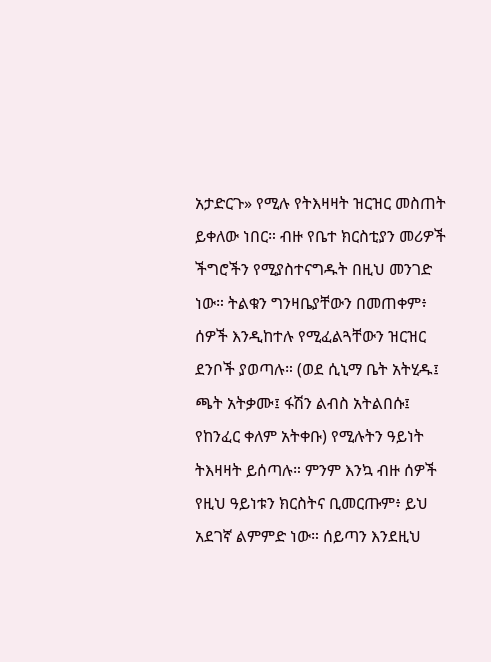አታድርጉ» የሚሉ የትእዛዛት ዝርዝር መስጠት ይቀለው ነበር። ብዙ የቤተ ክርስቲያን መሪዎች ችግሮችን የሚያስተናግዱት በዚህ መንገድ ነው። ትልቁን ግንዛቤያቸውን በመጠቀም፥ ሰዎች እንዲከተሉ የሚፈልጓቸውን ዝርዝር ደንቦች ያወጣሉ። (ወደ ሲኒማ ቤት አትሂዱ፤ ጫት አትቃሙ፤ ፋሽን ልብስ አትልበሱ፤ የከንፈር ቀለም አትቀቡ) የሚሉትን ዓይነት ትእዛዛት ይሰጣሉ። ምንም እንኳ ብዙ ሰዎች የዚህ ዓይነቱን ክርስትና ቢመርጡም፥ ይህ አደገኛ ልምምድ ነው። ሰይጣን እንደዚህ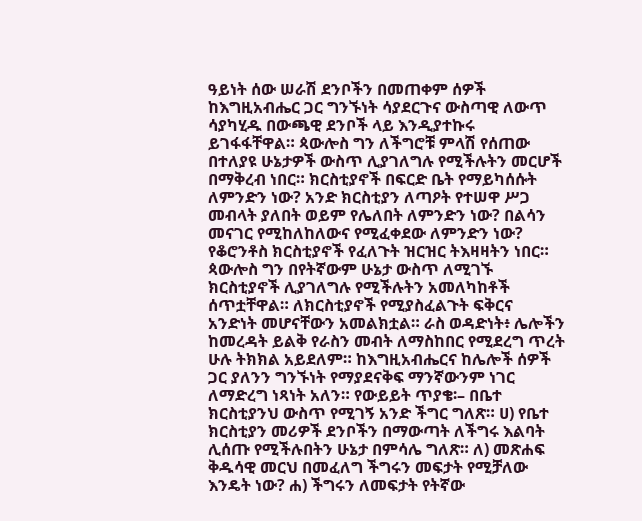ዓይነት ሰው ሠራሽ ደንቦችን በመጠቀም ሰዎች ከእግዚአብሔር ጋር ግንኙነት ሳያደርጉና ውስጣዊ ለውጥ ሳያካሂዱ በውጫዊ ደንቦች ላይ እንዲያተኩሩ ይገፋፋቸዋል። ጳውሎስ ግን ለችግሮቹ ምላሽ የሰጠው በተለያዩ ሁኔታዎች ውስጥ ሊያገለግሉ የሚችሉትን መርሆች በማቅረብ ነበር። ክርስቲያኖች በፍርድ ቤት የማይካሰሱት ለምንድን ነው? አንድ ክርስቲያን ለጣዖት የተሠዋ ሥጋ መብላት ያለበት ወይም የሌለበት ለምንድን ነው? በልሳን መናገር የሚከለከለውና የሚፈቀደው ለምንድን ነው? የቆሮንቶስ ክርስቲያኖች የፈለጉት ዝርዝር ትእዛዛትን ነበር። ጳውሎስ ግን በየትኛውም ሁኔታ ውስጥ ለሚገኙ ክርስቲያኖች ሊያገለግሉ የሚችሉትን አመለካከቶች ሰጥቷቸዋል። ለክርስቲያኖች የሚያስፈልጉት ፍቅርና አንድነት መሆናቸውን አመልክቷል። ራስ ወዳድነት፥ ሌሎችን ከመረዳት ይልቅ የራስን መብት ለማስከበር የሚደረግ ጥረት ሁሉ ትክክል አይደለም። ከእግዚአብሔርና ከሌሎች ሰዎች ጋር ያለንን ግንኙነት የማያደናቅፍ ማንኛውንም ነገር ለማድረግ ነጻነት አለን። የውይይት ጥያቄ፡– በቤተ ክርስቲያንህ ውስጥ የሚገኝ አንድ ችግር ግለጽ። ሀ) የቤተ ክርስቲያን መሪዎች ደንቦችን በማውጣት ለችግሩ እልባት ሊሰጡ የሚችሉበትን ሁኔታ በምሳሌ ግለጽ። ለ) መጽሐፍ ቅዱሳዊ መርህ በመፈለግ ችግሩን መፍታት የሚቻለው እንዴት ነው? ሐ) ችግሩን ለመፍታት የትኛው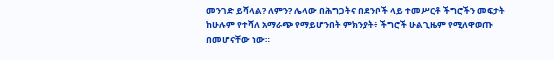መንገድ ይሻላል? ለምን? ሌላው በሕግጋትና በደንቦች ላይ ተመሥርቶ ችግሮችን መፍታት ከሁሉም የተሻለ አማራጭ የማይሆንበት ምክንያት፥ ችግሮች ሁልጊዜም የሚለዋወጡ በመሆናቸው ነው።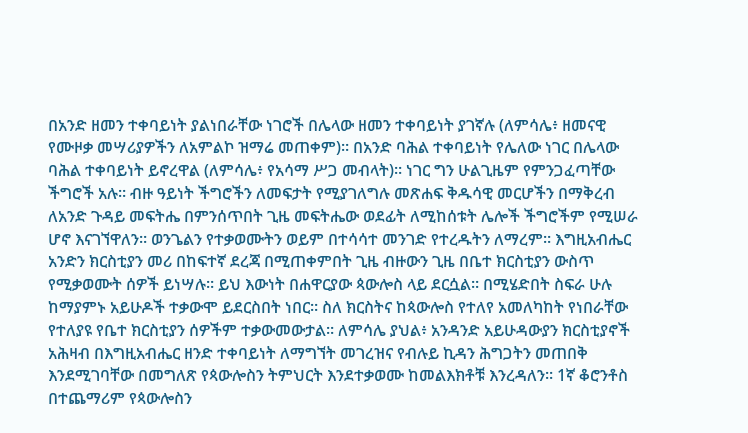በአንድ ዘመን ተቀባይነት ያልነበራቸው ነገሮች በሌላው ዘመን ተቀባይነት ያገኛሉ (ለምሳሌ፥ ዘመናዊ የሙዞቃ መሣሪያዎችን ለአምልኮ ዝማሬ መጠቀም)። በአንድ ባሕል ተቀባይነት የሌለው ነገር በሌላው ባሕል ተቀባይነት ይኖረዋል (ለምሳሌ፥ የአሳማ ሥጋ መብላት)። ነገር ግን ሁልጊዜም የምንጋፈጣቸው ችግሮች አሉ። ብዙ ዓይነት ችግሮችን ለመፍታት የሚያገለግሉ መጽሐፍ ቅዱሳዊ መርሆችን በማቅረብ ለአንድ ጉዳይ መፍትሔ በምንሰጥበት ጊዜ መፍትሔው ወደፊት ለሚከሰቱት ሌሎች ችግሮችም የሚሠራ ሆኖ እናገኘዋለን። ወንጌልን የተቃወሙትን ወይም በተሳሳተ መንገድ የተረዱትን ለማረም። እግዚአብሔር አንድን ክርስቲያን መሪ በከፍተኛ ደረጃ በሚጠቀምበት ጊዜ ብዙውን ጊዜ በቤተ ክርስቲያን ውስጥ የሚቃወሙት ሰዎች ይነሣሉ። ይህ እውነት በሐዋርያው ጳውሎስ ላይ ደርሷል። በሚሄድበት ስፍራ ሁሉ ከማያምኑ አይሁዶች ተቃውሞ ይደርስበት ነበር። ስለ ክርስትና ከጳውሎስ የተለየ አመለካከት የነበራቸው የተለያዩ የቤተ ክርስቲያን ሰዎችም ተቃውመውታል። ለምሳሌ ያህል፥ አንዳንድ አይሁዳውያን ክርስቲያኖች አሕዛብ በእግዚአብሔር ዘንድ ተቀባይነት ለማግኘት መገረዝና የብሉይ ኪዳን ሕግጋትን መጠበቅ እንደሚገባቸው በመግለጽ የጳውሎስን ትምህርት እንደተቃወሙ ከመልእክቶቹ እንረዳለን። 1ኛ ቆሮንቶስ በተጨማሪም የጳውሎስን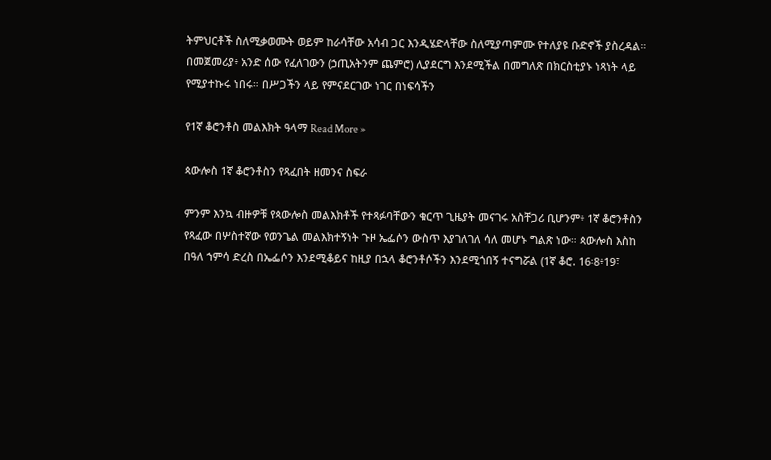ትምህርቶች ስለሚቃወሙት ወይም ከራሳቸው አሳብ ጋር እንዲሄድላቸው ስለሚያጣምሙ የተለያዩ ቡድኖች ያስረዳል። በመጀመሪያ፥ አንድ ሰው የፈለገውን (ኃጢአትንም ጨምሮ) ሊያደርግ እንደሚችል በመግለጽ በክርስቲያኑ ነጻነት ላይ የሚያተኩሩ ነበሩ። በሥጋችን ላይ የምናደርገው ነገር በነፍሳችን

የ1ኛ ቆሮንቶስ መልእክት ዓላማ Read More »

ጳውሎስ 1ኛ ቆሮንቶስን የጻፈበት ዘመንና ስፍራ

ምንም እንኳ ብዙዎቹ የጳውሎስ መልእክቶች የተጻፉባቸውን ቁርጥ ጊዜያት መናገሩ አስቸጋሪ ቢሆንም፥ 1ኛ ቆሮንቶስን የጻፈው በሦስተኛው የወንጌል መልእክተኝነት ጉዞ ኤፌሶን ውስጥ እያገለገለ ሳለ መሆኑ ግልጽ ነው። ጳውሎስ እስከ በዓለ ኀምሳ ድረስ በኤፌሶን እንደሚቆይና ከዚያ በኋላ ቆሮንቶሶችን እንደሚጎበኝ ተናግሯል (1ኛ ቆሮ. 16፡8፥19፣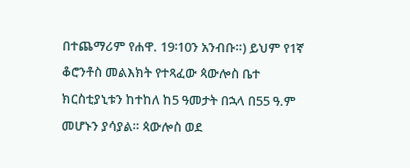በተጨማሪም የሐዋ. 19፡10ን አንብቡ።) ይህም የ1ኛ ቆሮንቶስ መልእክት የተጻፈው ጳውሎስ ቤተ ክርስቲያኒቱን ከተከለ ከ5 ዓመታት በኋላ በ55 ዓ.ም መሆኑን ያሳያል። ጳውሎስ ወደ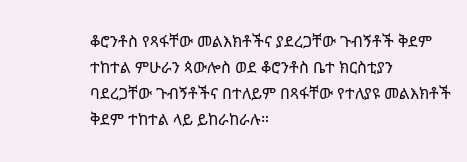ቆሮንቶስ የጻፋቸው መልእክቶችና ያደረጋቸው ጉብኝቶች ቅደም ተከተል ምሁራን ጳውሎስ ወደ ቆሮንቶስ ቤተ ክርስቲያን ባደረጋቸው ጉብኝቶችና በተለይም በጻፋቸው የተለያዩ መልእክቶች ቅደም ተከተል ላይ ይከራከራሉ።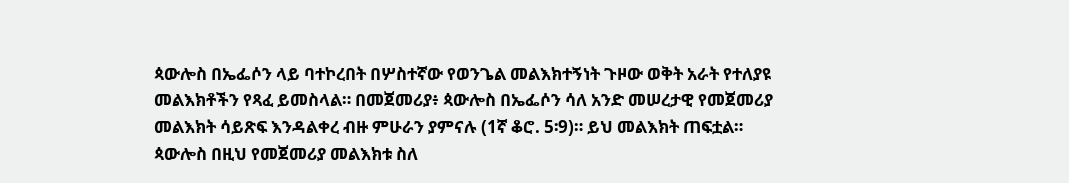ጳውሎስ በኤፌሶን ላይ ባተኮረበት በሦስተኛው የወንጌል መልእክተኝነት ጉዞው ወቅት አራት የተለያዩ መልእክቶችን የጻፈ ይመስላል። በመጀመሪያ፥ ጳውሎስ በኤፌሶን ሳለ አንድ መሠረታዊ የመጀመሪያ መልእክት ሳይጽፍ እንዳልቀረ ብዙ ምሁራን ያምናሉ (1ኛ ቆሮ. 5፡9)። ይህ መልእክት ጠፍቷል። ጳውሎስ በዚህ የመጀመሪያ መልእክቱ ስለ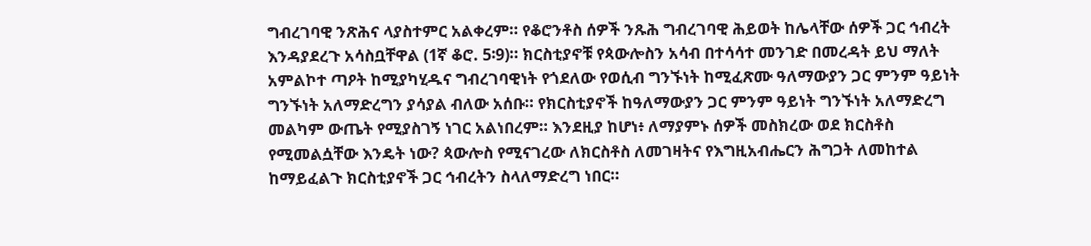ግብረገባዊ ንጽሕና ላያስተምር አልቀረም። የቆሮንቶስ ሰዎች ንጹሕ ግብረገባዊ ሕይወት ከሌላቸው ሰዎች ጋር ኅብረት እንዳያደረጉ አሳስቧቸዋል (1ኛ ቆሮ. 5፡9)። ክርስቲያኖቹ የጳውሎስን አሳብ በተሳሳተ መንገድ በመረዳት ይህ ማለት አምልኮተ ጣዖት ከሚያካሂዱና ግብረገባዊነት የጎደለው የወሲብ ግንኙነት ከሚፈጽሙ ዓለማውያን ጋር ምንም ዓይነት ግንኙነት አለማድረግን ያሳያል ብለው አሰቡ። የክርስቲያኖች ከዓለማውያን ጋር ምንም ዓይነት ግንኙነት አለማድረግ መልካም ውጤት የሚያስገኝ ነገር አልነበረም። እንደዚያ ከሆነ፥ ለማያምኑ ሰዎች መስክረው ወደ ክርስቶስ የሚመልሷቸው እንዴት ነው? ጳውሎስ የሚናገረው ለክርስቶስ ለመገዛትና የእግዚአብሔርን ሕግጋት ለመከተል ከማይፈልጉ ክርስቲያኖች ጋር ኅብረትን ስላለማድረግ ነበር።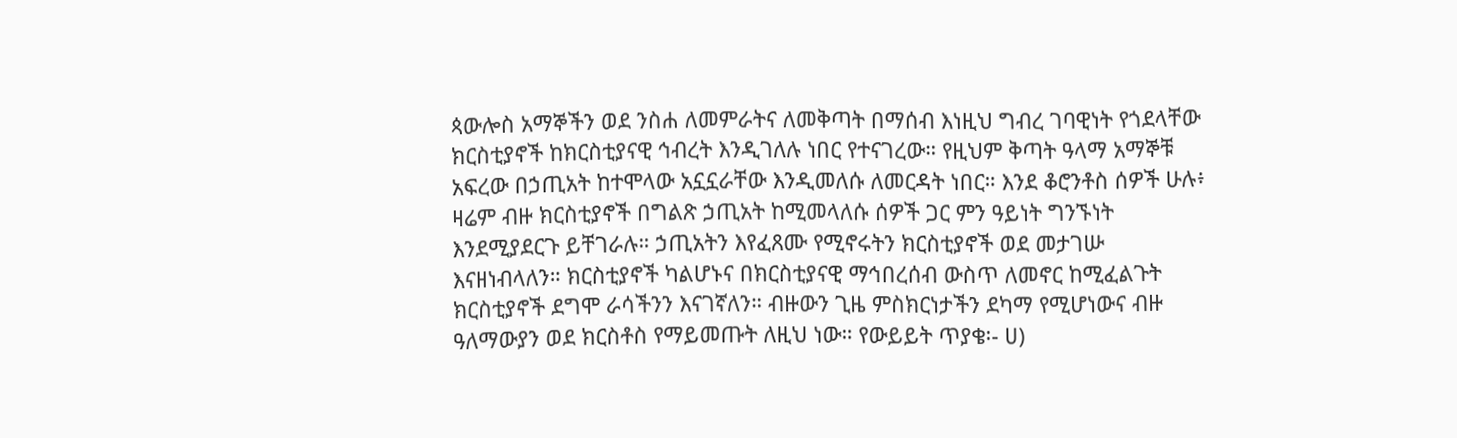ጳውሎስ አማኞችን ወደ ንስሐ ለመምራትና ለመቅጣት በማሰብ እነዚህ ግብረ ገባዊነት የጎደላቸው ክርስቲያኖች ከክርስቲያናዊ ኅብረት እንዲገለሉ ነበር የተናገረው። የዚህም ቅጣት ዓላማ አማኞቹ አፍረው በኃጢአት ከተሞላው አኗኗራቸው እንዲመለሱ ለመርዳት ነበር። እንደ ቆሮንቶስ ሰዎች ሁሉ፥ ዛሬም ብዙ ክርስቲያኖች በግልጽ ኃጢአት ከሚመላለሱ ሰዎች ጋር ምን ዓይነት ግንኙነት እንደሚያደርጉ ይቸገራሉ። ኃጢአትን እየፈጸሙ የሚኖሩትን ክርስቲያኖች ወደ መታገሡ እናዘነብላለን። ክርስቲያኖች ካልሆኑና በክርስቲያናዊ ማኅበረሰብ ውስጥ ለመኖር ከሚፈልጉት ክርስቲያኖች ደግሞ ራሳችንን እናገኛለን። ብዙውን ጊዜ ምስክርነታችን ደካማ የሚሆነውና ብዙ ዓለማውያን ወደ ክርስቶስ የማይመጡት ለዚህ ነው። የውይይት ጥያቄ፡- ሀ)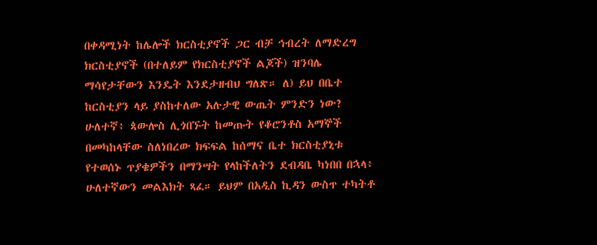በቀዳሚነት ከሌሎች ክርስቲያኖች ጋር ብቻ ኅብረት ለማድረግ ክርስቲያኖች (በተለይም የክርስቲያኖች ልጆች) ዝንባሌ ማሳየታቸውን እንዴት እንደታዘብህ ግለጽ። ለ) ይህ በቤተ ከርስቲያን ላይ ያስከተለው አሉታዊ ውጤት ምንድን ነው? ሁለተኛ፥ ጳውሎስ ሊጎበኙት ከመጡት የቆሮንቶስ አማኞች በመካከላቸው ስለነበረው ክፍፍል ከሰማና ቤተ ክርስቲያኒቱ የተወሰኑ ጥያቄዎችን በማንሣት የላከችለትን ደብዳቤ ካነበበ በኋላ፥ ሁለተኛውን መልእክት ጻፈ። ይህም በአዲስ ኪዳን ውስጥ ተካትቶ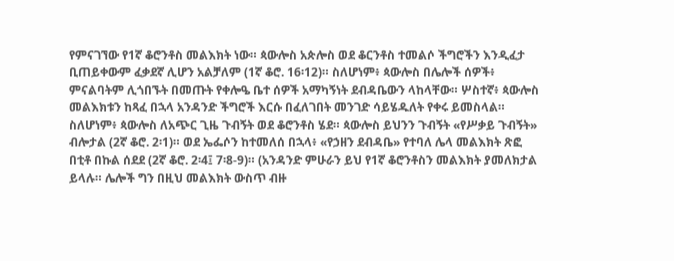የምናገኘው የ1ኛ ቆሮንቶስ መልእክት ነው። ጳውሎስ አጵሎስ ወደ ቆርንቶስ ተመልሶ ችግሮችን እንዲፈታ ቢጠይቀውም ፈቃደኛ ሊሆን አልቻለም (1ኛ ቆሮ. 16፡12)። ስለሆነም፥ ጳውሎስ በሌሎች ሰዎች፥ ምናልባትም ሊጎበኙት በመጡት የቀሎዔ ቤተ ሰዎች አማካኝነት ደብዳቤውን ላከላቸው። ሦስተኛ፥ ጳውሎስ መልእክቱን ከጻፈ በኋላ አንዳንድ ችግሮች እርሱ በፈለገበት መንገድ ሳይሄዱለት የቀሩ ይመስላል። ስለሆነም፥ ጳውሎስ ለአጭር ጊዜ ጉብኝት ወደ ቆሮንቶስ ሄደ። ጳውሎስ ይህንን ጉብኝት «የሥቃይ ጉብኝት» ብሎታል (2ኛ ቆሮ. 2፡1)። ወደ ኤፌሶን ከተመለሰ በኋላ፥ «የኃዘን ደብዳቤ» የተባለ ሌላ መልእክት ጽፎ በቲቶ በኩል ሰደደ (2ኛ ቆሮ. 2፡4፤ 7፡8-9)። (አንዳንድ ምሁራን ይህ የ1ኛ ቆሮንቶስን መልእክት ያመለክታል ይላሉ። ሌሎች ግን በዚህ መልእክት ውስጥ ብዙ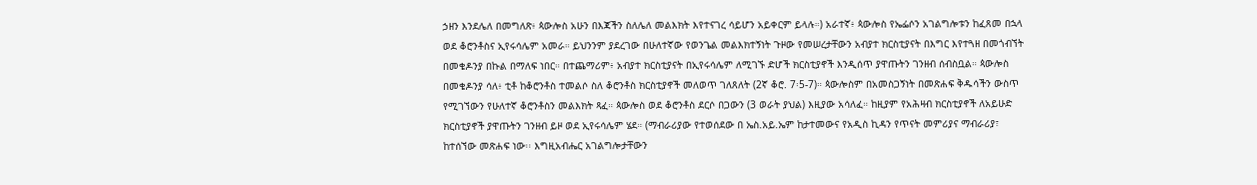ኃዘን እንደሌለ በመግለጽ፥ ጳውሎስ አሁን በእጃችን ስለሌለ መልእክት እየተናገረ ሳይሆን አይቀርም ይላሉ።) አራተኛ፥ ጳውሎስ የኤፌሶን አገልግሎቱን ከፈጸመ በኋላ ወደ ቆሮንቶስና ኢየሩሳሌም አመራ። ይህንንም ያደረገው በሁለተኛው የወንጌል መልእክተኝነት ጉዞው የመሠረታቸውን አብያተ ክርስቲያናት በእግር እየተጓዘ በመጎብኘት በመቄዶንያ በኩል በማለፍ ነበር። በተጨማሪም፥ አብያተ ክርስቲያናት በኢየሩሳሌም ለሚገኙ ድሆች ክርስቲያኖች እንዲሰጥ ያዋጡትን ገንዘብ ሰብስቧል። ጳውሎስ በመቄዶንያ ሳለ፥ ቲቶ ከቆሮንቶስ ተመልሶ ስለ ቆሮንቶስ ክርስቲያኖች መለወጥ ገለጸለት (2ኛ ቆሮ. 7፡5-7)። ጳውሎስም በአመስጋኝነት በመጽሐፍ ቅዱሳችን ውስጥ የሚገኘውን የሁለተኛ ቆሮንቶስን መልእክት ጻፈ። ጳውሎስ ወደ ቆሮንቶስ ደርሶ በጋውን (3 ወራት ያህል) እዚያው አሳለፈ። ከዚያም የአሕዛብ ክርስቲያኖች ለአይሁድ ክርስቲያኖች ያዋጡትን ገንዘብ ይዞ ወደ ኢየሩሳሌም ሄደ። (ማብራሪያው የተወሰደው በ ኤስ.አይ.ኤም ከታተመውና የአዲስ ኪዳን የጥናት መምሪያና ማብራሪያ፣ ከተሰኘው መጽሐፍ ነው፡፡ እግዚአብሔር አገልግሎታቸውን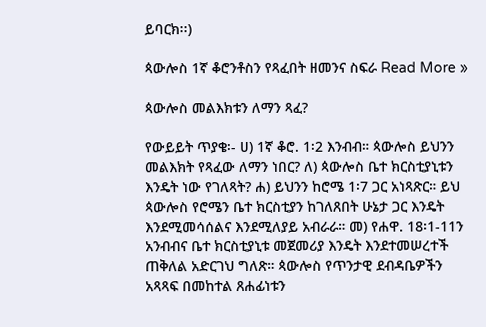ይባርክ፡፡)

ጳውሎስ 1ኛ ቆሮንቶስን የጻፈበት ዘመንና ስፍራ Read More »

ጳውሎስ መልእክቱን ለማን ጻፈ?

የውይይት ጥያቄ፡- ሀ) 1ኛ ቆሮ. 1፡2 እንብብ። ጳውሎስ ይህንን መልእክት የጻፈው ለማን ነበር? ለ) ጳውሎስ ቤተ ክርስቲያኒቱን እንዴት ነው የገለጻት? ሐ) ይህንን ከሮሜ 1፡7 ጋር አነጻጽር። ይህ ጳውሎስ የሮሜን ቤተ ክርስቲያን ከገለጸበት ሁኔታ ጋር እንዴት እንደሚመሳሰልና እንደሚለያይ አብራራ። መ) የሐዋ. 18፡1-11ን አንብብና ቤተ ክርስቲያኒቱ መጀመሪያ እንዴት እንደተመሠረተች ጠቅለል አድርገህ ግለጽ። ጳውሎስ የጥንታዊ ደብዳቤዎችን አጻጻፍ በመከተል ጸሐፊነቱን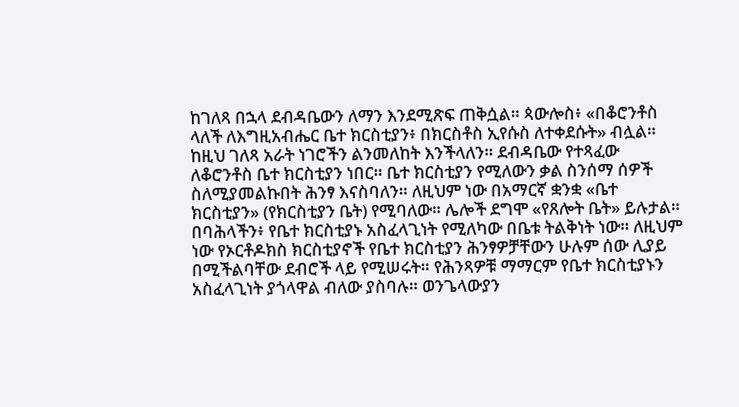ከገለጻ በኋላ ደብዳቤውን ለማን እንደሚጽፍ ጠቅሷል። ጳውሎስ፥ «በቆሮንቶስ ላለች ለእግዚአብሔር ቤተ ክርስቲያን፥ በክርስቶስ ኢየሱስ ለተቀደሱት» ብሏል። ከዚህ ገለጻ አራት ነገሮችን ልንመለከት እንችላለን። ደብዳቤው የተጻፈው ለቆሮንቶስ ቤተ ክርስቲያን ነበር። ቤተ ክርስቲያን የሚለውን ቃል ስንሰማ ሰዎች ስለሚያመልኩበት ሕንፃ እናስባለን። ለዚህም ነው በአማርኛ ቋንቋ «ቤተ ክርስቲያን» (የክርስቲያን ቤት) የሚባለው። ሌሎች ደግሞ «የጸሎት ቤት» ይሉታል። በባሕላችን፥ የቤተ ክርስቲያኑ አስፈላጊነት የሚለካው በቤቱ ትልቅነት ነው። ለዚህም ነው የኦርቶዶክስ ክርስቲያኖች የቤተ ክርስቲያን ሕንፃዎቻቸውን ሁሉም ሰው ሊያይ በሚችልባቸው ደብሮች ላይ የሚሠሩት። የሕንጻዎቹ ማማርም የቤተ ክርስቲያኑን አስፈላጊነት ያጎላዋል ብለው ያስባሉ። ወንጌላውያን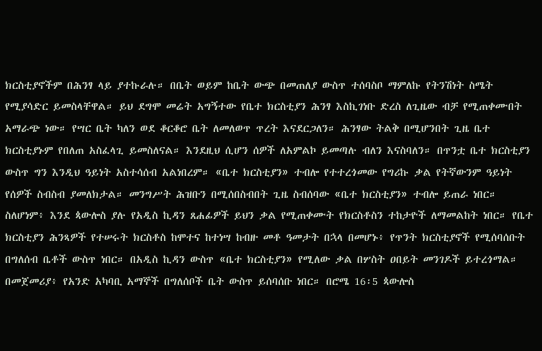ክርስቲያኖችም በሕንፃ ላይ ያተኩራሉ። በቤት ወይም ከቤት ውጭ በመጠለያ ውስጥ ተሰባስቦ ማምለኩ የትንሽነት ስሜት የሚያሳድር ይመስላቸዋል። ይህ ደግሞ መሬት አግኝተው የቤተ ክርስቲያን ሕንፃ እስኪገነቡ ድረስ ለጊዜው ብቻ የሚጠቀሙበት አማራጭ ነው። የሣር ቤት ካለን ወደ ቆርቆሮ ቤት ለመለወጥ ጥረት እናደርጋለን። ሕንፃው ትልቅ በሚሆንበት ጊዜ ቤተ ክርስቲያኑም የበለጠ አስፈላጊ ይመስለናል። እንደዚህ ሲሆን ሰዎች ለአምልኮ ይመጣሉ ብለን እናስባለን። በጥንቷ ቤተ ክርስቲያን ውስጥ ግን እንዲህ ዓይነት አስተሳሰብ አልነበረም። «ቤተ ክርስቲያን» ተብሎ የተተረጎመው የግሪኩ ቃል የትኛውንም ዓይነት የሰዎች ስብስብ ያመለክታል። መንግሥት ሕዝቡን በሚሰበስብበት ጊዜ ስብሰባው «ቤተ ክርስቲያን» ተብሎ ይጠራ ነበር። ስለሆነም፥ እንደ ጳውሎስ ያሉ የአዲስ ኪዳን ጸሐፊዎች ይህን ቃል የሚጠቀሙት የክርስቶስን ተከታዮች ለማመልከት ነበር። የቤተ ክርስቲያን ሕንጻዎች የተሠሩት ክርስቶስ ከሞተና ከተነሣ ከብዙ መቶ ዓመታት በኋላ በመሆኑ፥ የጥንት ክርስቲያኖች የሚሰባሰቡት በግለሰብ ቤቶች ውስጥ ነበር። በአዲስ ኪዳን ውስጥ «ቤተ ክርስቲያን» የሚለው ቃል በሦስት ዐበይት መንገዶች ይተረጎማል። በመጀመሪያ፥ የአንድ አካባቢ አማኞች በግለሰቦች ቤት ውስጥ ይሰባሰቡ ነበር። በሮሜ 16፡5 ጳውሎስ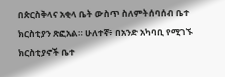በጵርስቅላና አቂላ ቤት ውስጥ ስለምትሰባሰብ ቤተ ክርስቲያን ጽፎአል። ሁለተኛ፥ በአንድ አካባቢ የሚገኙ ክርስቲያኖች ቤተ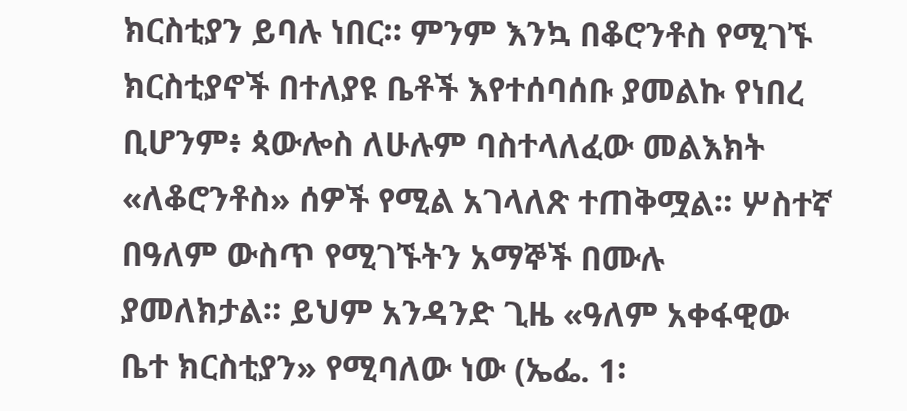ክርስቲያን ይባሉ ነበር። ምንም እንኳ በቆሮንቶስ የሚገኙ ክርስቲያኖች በተለያዩ ቤቶች እየተሰባሰቡ ያመልኩ የነበረ ቢሆንም፥ ጳውሎስ ለሁሉም ባስተላለፈው መልእክት «ለቆሮንቶስ» ሰዎች የሚል አገላለጽ ተጠቅሟል። ሦስተኛ በዓለም ውስጥ የሚገኙትን አማኞች በሙሉ ያመለክታል። ይህም አንዳንድ ጊዜ «ዓለም አቀፋዊው ቤተ ክርስቲያን» የሚባለው ነው (ኤፌ. 1፡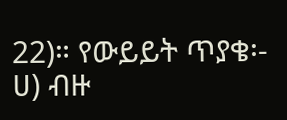22)። የውይይት ጥያቄ፡- ሀ) ብዙ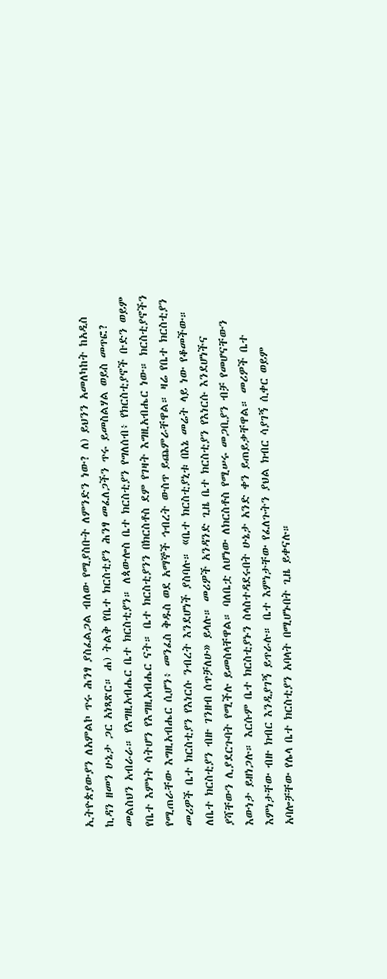ኢትዮጵያውያን ለአምልኮ ጥሩ ሕንፃ ያስፈልጋል ብለው የሚያስቡት ለምንድን ነው? ለ) ይህንን አመለካከት ከአዲስ ኪዳን ዘመን ሁኔታ ጋር አነጻጽር። ሐ) ትልቅ የቤተ ክርስቲያን ሕንፃ መፈለጋችን ጥሩ ይመስልሃል ወይስ መጥፎ? መልስህን አብራራ። የእግዚአብሔር ቤተ ክርስቲያን። ለጳውሎስ ቤተ ክርስቲያን የግለሰብ፥ የክርስቲያኖች ቡድን ወይም የቤተ እምነት ሳትሆን የእግዚአብሔር ናት። ቤተ ክርስቲያንን በክርስቶስ ደም የገዛት እግዚአብሔር ነው። ክርስቲያኖችን የሚጠራቸው እግዚአብሔር ሲሆን፥ መንፈስ ቅዱስ ወደ አማኞች ኅብረት ውስጥ ይጨምራቸዋል። ዛሬ የቤተ ክርስቲያን መሪዎች ቤተ ክርስቲያን የእነርሱ ንብረት እንደሆነች ያስባሉ። «ቤተ ክርስቲያኒቱ በእኔ መሬት ላይ ነው የቆመችው። ለቤተ ክርስቲያን ብዙ ገንዘብ ሰጥቻለሁ» ይላሉ። መሪዎች አንዳንድ ጊዜ ቤተ ክርስቲያን የእነርሱ እንደሆነችና ያሻቸውን ሊያደርጉባት የሚችሉ ይመስላቸዋል። ባለቤቷ ለሆነው ለክርስቶስ የሚሠሩ መጋቢያን ብቻ የመሆናቸውን እውነታ ይዘነጋሉ። እርሱም ቤተ ክርስቲያኑን ስላስተዳደሩበት ሁኔታ አንድ ቀን ይጠይቃቸዋል። መሪዎች ቤተ እምነታቸው ብዙ ክብር እንዲያገኝ ይጥራሉ። ቤተ እምነታቸው የፈለጉትን ያህል ክብር ሳያገኝ ሲቀር ወይም አባሎቻቸው የሌላ ቤተ ክርስቲያን አባላት በሚሆኑበት ጊዜ ይቀናሉ።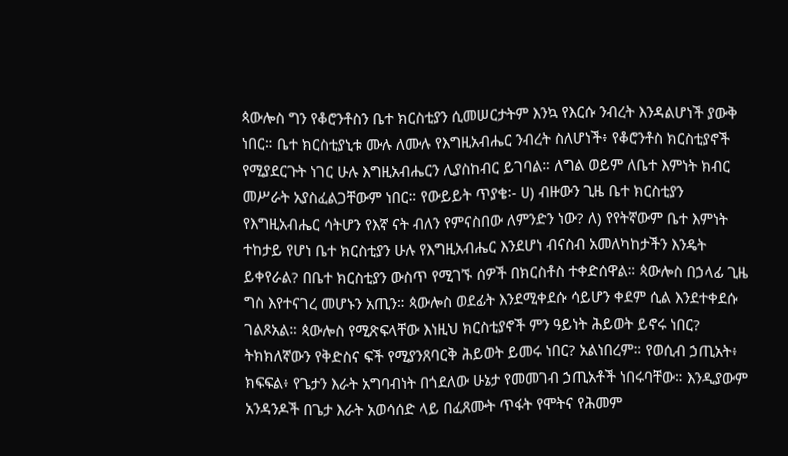ጳውሎስ ግን የቆሮንቶስን ቤተ ክርስቲያን ሲመሠርታትም እንኳ የእርሱ ንብረት እንዳልሆነች ያውቅ ነበር። ቤተ ክርስቲያኒቱ ሙሉ ለሙሉ የእግዚአብሔር ንብረት ስለሆነች፥ የቆሮንቶስ ክርስቲያኖች የሚያደርጉት ነገር ሁሉ እግዚአብሔርን ሊያስከብር ይገባል። ለግል ወይም ለቤተ እምነት ክብር መሥራት አያስፈልጋቸውም ነበር። የውይይት ጥያቄ፡- ሀ) ብዙውን ጊዜ ቤተ ክርስቲያን የእግዚአብሔር ሳትሆን የእኛ ናት ብለን የምናስበው ለምንድን ነው? ለ) የየትኛውም ቤተ እምነት ተከታይ የሆነ ቤተ ክርስቲያን ሁሉ የእግዚአብሔር እንደሆነ ብናስብ አመለካከታችን እንዴት ይቀየራል? በቤተ ክርስቲያን ውስጥ የሚገኙ ሰዎች በክርስቶስ ተቀድሰዋል። ጳውሎስ በኃላፊ ጊዜ ግስ እየተናገረ መሆኑን አጢን። ጳውሎስ ወደፊት እንደሚቀደሱ ሳይሆን ቀደም ሲል እንደተቀደሱ ገልጾአል። ጳውሎስ የሚጽፍላቸው እነዚህ ክርስቲያኖች ምን ዓይነት ሕይወት ይኖሩ ነበር? ትክክለኛውን የቅድስና ፍች የሚያንጸባርቅ ሕይወት ይመሩ ነበር? አልነበረም። የወሲብ ኃጢአት፥ ክፍፍል፥ የጌታን እራት አግባብነት በጎደለው ሁኔታ የመመገብ ኃጢአቶች ነበሩባቸው። እንዲያውም አንዳንዶች በጌታ እራት አወሳሰድ ላይ በፈጸሙት ጥፋት የሞትና የሕመም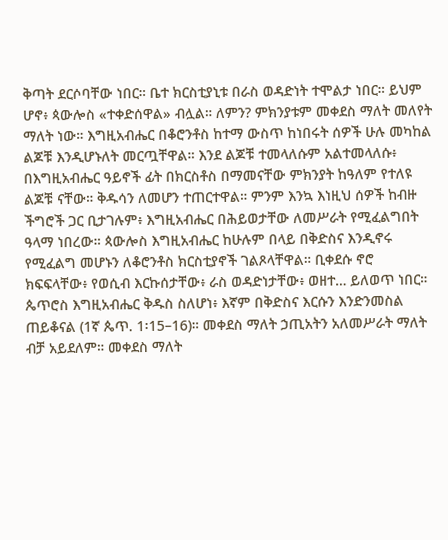ቅጣት ደርሶባቸው ነበር። ቤተ ክርስቲያኒቱ በራስ ወዳድነት ተሞልታ ነበር። ይህም ሆኖ፥ ጳውሎስ «ተቀድሰዋል» ብሏል። ለምን? ምክንያቱም መቀደስ ማለት መለየት ማለት ነው። እግዚአብሔር በቆሮንቶስ ከተማ ውስጥ ከነበሩት ሰዎች ሁሉ መካከል ልጆቹ እንዲሆኑለት መርጧቸዋል። እንደ ልጆቹ ተመላለሱም አልተመላለሱ፥ በእግዚአብሔር ዓይኖች ፊት በክርስቶስ በማመናቸው ምክንያት ከዓለም የተለዩ ልጆቹ ናቸው። ቅዱሳን ለመሆን ተጠርተዋል። ምንም እንኳ እነዚህ ሰዎች ከብዙ ችግሮች ጋር ቢታገሉም፥ እግዚአብሔር በሕይወታቸው ለመሥራት የሚፈልግበት ዓላማ ነበረው። ጳውሎስ እግዚአብሔር ከሁሉም በላይ በቅድስና እንዲኖሩ የሚፈልግ መሆኑን ለቆሮንቶስ ክርስቲያኖች ገልጾላቸዋል። ቢቀደሱ ኖሮ ክፍፍላቸው፥ የወሲብ እርኩሰታቸው፥ ራስ ወዳድነታቸው፥ ወዘተ… ይለወጥ ነበር። ጴጥሮስ እግዚአብሔር ቅዱስ ስለሆነ፥ እኛም በቅድስና እርሱን እንድንመስል ጠይቆናል (1ኛ ጴጥ. 1፡15–16)። መቀደስ ማለት ኃጢአትን አለመሥራት ማለት ብቻ አይደለም። መቀደስ ማለት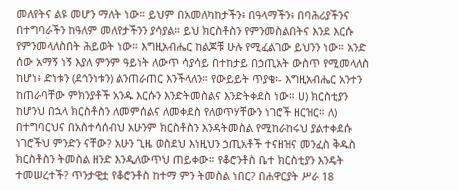መለየትና ልዩ መሆን ማለት ነው። ይህም በአመለካከታችን፥ በዓላማችን፥ በባሕሪያችንና በተግባራችን ከዓለም መለየታችንን ያሳያል። ይህ ክርስቶስን የምንመስልበትና እንደ እርሱ የምንመላለስበት ሕይወት ነው። እግዚአብሔር ከልጆቹ ሁሉ የሚፈልገው ይህንን ነው። አንድ ሰው አማኝ ነኝ እያለ ምንም ዓይነት ለውጥ ሳያሳይ በተከታይ በኃጢአት ውስጥ የሚመላለስ ከሆነ፥ ድነቱን (ደኅንነቱን) ልንጠራጠር እንችላለን። የውይይት ጥያቄ፡- እግዚአብሔር አንተን ከጠራባቸው ምክንያቶች አንዱ እርሱን እንድትመስልና እንድትቀደስ ነው። ሀ) ክርስቲያን ከሆንህ በኋላ ክርስቶስን ለመምሰልና ለመቀደስ የለወጥሃቸውን ነገሮች ዘርዝር። ለ) በተግባርህና በአስተሳሰብህ አሁንም ክርስቶስን እንዳትመስል የሚከራከሩህ ያልተቀደሱ ነገሮችህ ምንድን ናቸው? አሁን ጊዜ ወስደህ እነዚህን ኃጢአቶች ተናዘዝና መንፈስ ቅዱስ ክርስቶስን ትመስል ዘንድ እንዲለውጥህ ጠይቀው። የቆሮንቶስ ቤተ ክርስቲያን እንዴት ተመሠረተች? ጥንታዊቷ የቆሮንቶስ ከተማ ምን ትመስል ነበር? በሐዋርያት ሥራ 18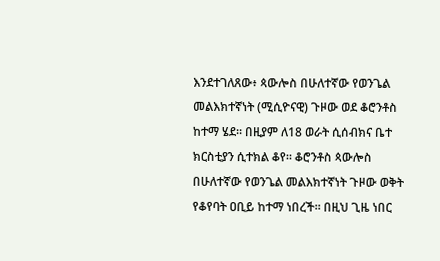እንደተገለጸው፥ ጳውሎስ በሁለተኛው የወንጌል መልእክተኛነት (ሚሲዮናዊ) ጉዞው ወደ ቆሮንቶስ ከተማ ሄደ። በዚያም ለ18 ወራት ሲሰብክና ቤተ ክርስቲያን ሲተክል ቆየ። ቆሮንቶስ ጳውሎስ በሁለተኛው የወንጌል መልእክተኛነት ጉዞው ወቅት የቆየባት ዐቢይ ከተማ ነበረች። በዚህ ጊዜ ነበር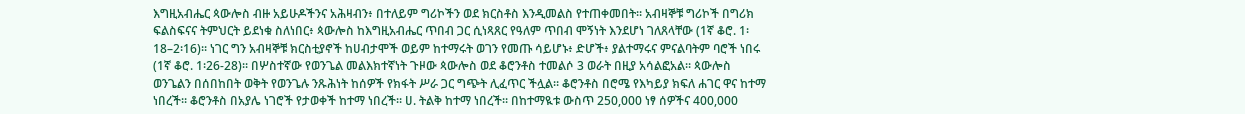እግዚአብሔር ጳውሎስ ብዙ አይሁዶችንና አሕዛብን፥ በተለይም ግሪኮችን ወደ ክርስቶስ እንዲመልስ የተጠቀመበት። አብዛኞቹ ግሪኮች በግሪክ ፍልስፍናና ትምህርት ይደነቁ ስለነበር፥ ጳውሎስ ከእግዚአብሔር ጥበብ ጋር ሲነጻጸር የዓለም ጥበብ ሞኝነት እንደሆነ ገለጸላቸው (1ኛ ቆሮ. 1፡18–2፡16)። ነገር ግን አብዛኞቹ ክርስቲያኖች ከሀብታሞች ወይም ከተማሩት ወገን የመጡ ሳይሆኑ፥ ድሆች፥ ያልተማሩና ምናልባትም ባሮች ነበሩ (1ኛ ቆሮ. 1፡26-28)። በሦስተኛው የወንጌል መልእክተኛነት ጉዞው ጳውሎስ ወደ ቆሮንቶስ ተመልሶ 3 ወራት በዚያ አሳልፎአል። ጳውሎስ ወንጌልን በሰበከበት ወቅት የወንጌሉ ንጹሕነት ከሰዎች የክፋት ሥራ ጋር ግጭት ሊፈጥር ችሏል። ቆሮንቶስ በሮሜ የእካይያ ክፍለ ሐገር ዋና ከተማ ነበረች። ቆሮንቶስ በአያሌ ነገሮች የታወቀች ከተማ ነበረች። ሀ. ትልቅ ከተማ ነበረች። በከተማዪቱ ውስጥ 250,000 ነፃ ሰዎችና 400,000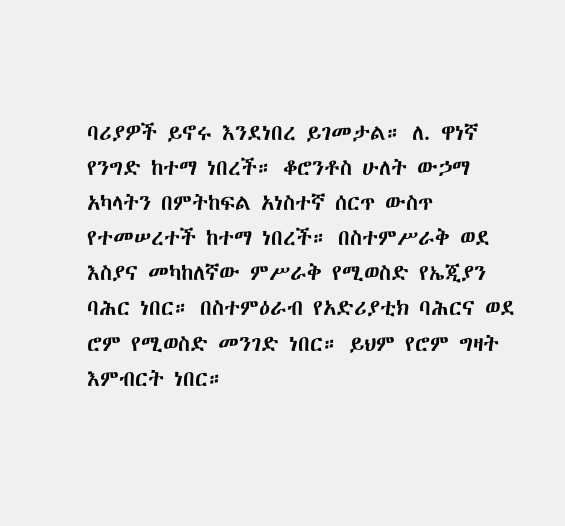ባሪያዎች ይኖሩ እንደነበረ ይገመታል። ለ. ዋነኛ የንግድ ከተማ ነበረች። ቆሮንቶስ ሁለት ውኃማ አካላትን በምትከፍል አነስተኛ ሰርጥ ውስጥ የተመሠረተች ከተማ ነበረች። በስተምሥራቅ ወደ እስያና መካከለኛው ምሥራቅ የሚወስድ የኤጂያን ባሕር ነበር። በስተምዕራብ የአድሪያቲክ ባሕርና ወደ ሮም የሚወስድ መንገድ ነበር። ይህም የሮም ግዛት እምብርት ነበር።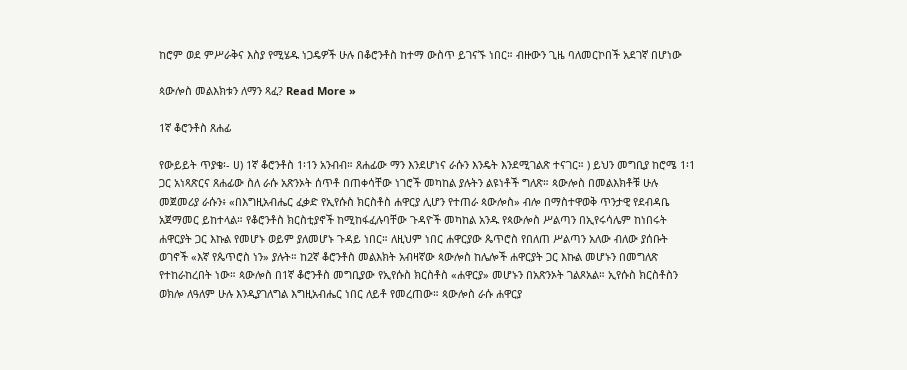ከሮም ወደ ምሥራቅና እስያ የሚሄዱ ነጋዴዎች ሁሉ በቆሮንቶስ ከተማ ውስጥ ይገናኙ ነበር። ብዙውን ጊዜ ባለመርኮበች አደገኛ በሆነው

ጳውሎስ መልእክቱን ለማን ጻፈ? Read More »

1ኛ ቆሮንቶስ ጸሐፊ

የውይይት ጥያቄ፡- ሀ) 1ኛ ቆሮንቶስ 1፡1ን አንብብ። ጸሐፊው ማን እንደሆነና ራሱን እንዴት እንደሚገልጽ ተናገር። ) ይህን መግቢያ ከሮሜ 1፡1 ጋር አነጻጽርና ጸሐፊው ስለ ራሱ አጽንኦት ሰጥቶ በጠቀሳቸው ነገሮች መካከል ያሉትን ልዩነቶች ግለጽ። ጳውሎስ በመልእክቶቹ ሁሉ መጀመሪያ ራሱን፥ «በእግዚአብሔር ፈቃድ የኢየሱስ ክርስቶስ ሐዋርያ ሊሆን የተጠራ ጳውሎስ» ብሎ በማስተዋወቅ ጥንታዊ የደብዳቤ አጀማመር ይከተላል። የቆሮንቶስ ክርስቲያኖች ከሚከፋፈሉባቸው ጉዳዮች መካከል አንዱ የጳውሎስ ሥልጣን በኢየሩሳሌም ከነበሩት ሐዋርያት ጋር እኩል የመሆኑ ወይም ያለመሆኑ ጉዳይ ነበር። ለዚህም ነበር ሐዋርያው ጴጥሮስ የበለጠ ሥልጣን አለው ብለው ያሰቡት ወገኖች «እኛ የጴጥሮስ ነን» ያሉት። ከ2ኛ ቆሮንቶስ መልእክት አብዛኛው ጳውሎስ ከሌሎች ሐዋርያት ጋር እኩል መሆኑን በመግለጽ የተከራከረበት ነው። ጳውሎስ በ1ኛ ቆሮንቶስ መግቢያው የኢየሱስ ክርስቶስ «ሐዋርያ» መሆኑን በአጽንኦት ገልጾአል። ኢየሱስ ክርስቶስን ወክሎ ለዓለም ሁሉ እንዲያገለግል እግዚአብሔር ነበር ለይቶ የመረጠው። ጳውሎስ ራሱ ሐዋርያ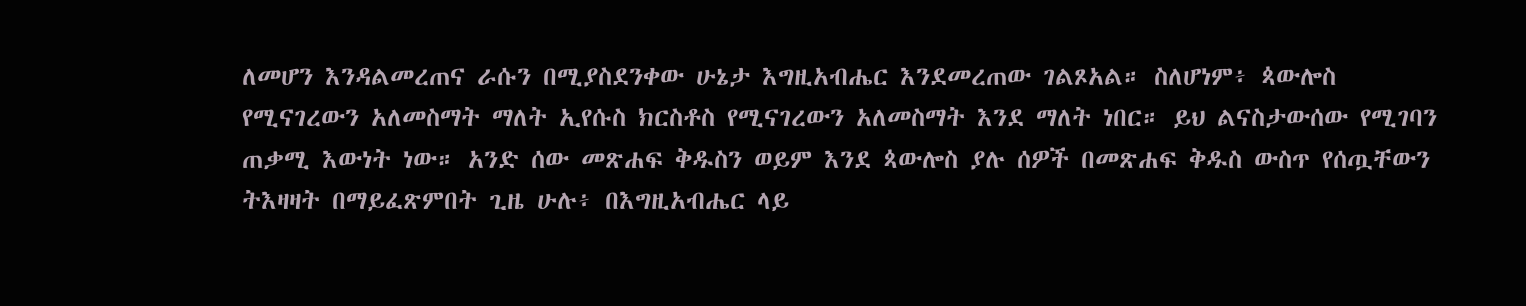ለመሆን እንዳልመረጠና ራሱን በሚያስደንቀው ሁኔታ እግዚአብሔር እንደመረጠው ገልጾአል። ስለሆነም፥ ጳውሎስ የሚናገረውን አለመስማት ማለት ኢየሱስ ክርስቶስ የሚናገረውን አለመስማት እንደ ማለት ነበር። ይህ ልናስታውሰው የሚገባን ጠቃሚ እውነት ነው። አንድ ሰው መጽሐፍ ቅዱስን ወይም እንደ ጳውሎስ ያሉ ሰዎች በመጽሐፍ ቅዱስ ውስጥ የሰጧቸውን ትእዛዛት በማይፈጽምበት ጊዜ ሁሉ፥ በእግዚአብሔር ላይ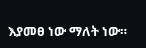እያመፀ ነው ማለት ነው።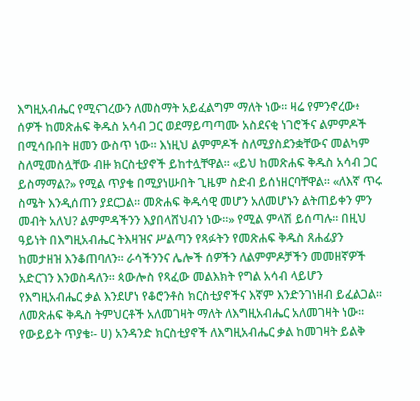እግዚአብሔር የሚናገረውን ለመስማት አይፈልግም ማለት ነው። ዛሬ የምንኖረው፥ ሰዎች ከመጽሐፍ ቅዱስ አሳብ ጋር ወደማይጣጣሙ አስደናቂ ነገሮችና ልምምዶች በሚሳቡበት ዘመን ውስጥ ነው። እነዚህ ልምምዶች ስለሚያስደንቋቸውና መልካም ስለሚመስሏቸው ብዙ ክርስቲያኖች ይከተሏቸዋል። «ይህ ከመጽሐፍ ቅዱስ አሳብ ጋር ይስማማል?» የሚል ጥያቄ በሚያነሡበት ጊዜም ስድብ ይሰነዘርባቸዋል። «ለእኛ ጥሩ ስሜት እንዲሰጠን ያደርጋል። መጽሐፍ ቅዱሳዊ መሆን አለመሆኑን ልትጠይቀን ምን መብት አለህ? ልምምዳችንን እያበላሸህብን ነው።» የሚል ምላሽ ይሰጣሉ። በዚህ ዓይነት በእግዚአብሔር ትእዛዝና ሥልጣን የጻፉትን የመጽሐፍ ቅዱስ ጸሐፊያን ከመታዘዝ እንቆጠባለን። ራሳችንንና ሌሎች ሰዎችን ለልምምዶቻችን መመዘኛዎች አድርገን እንወስዳለን። ጳውሎስ የጻፈው መልእክት የግል አሳብ ላይሆን የእግዚአብሔር ቃል እንደሆነ የቆሮንቶስ ክርስቲያኖችና እኛም እንድንገነዘብ ይፈልጋል። ለመጽሐፍ ቅዱስ ትምህርቶች አለመገዛት ማለት ለእግዚአብሔር አለመገዛት ነው። የውይይት ጥያቄ፡- ሀ) አንዳንድ ክርስቲያኖች ለእግዚአብሔር ቃል ከመገዛት ይልቅ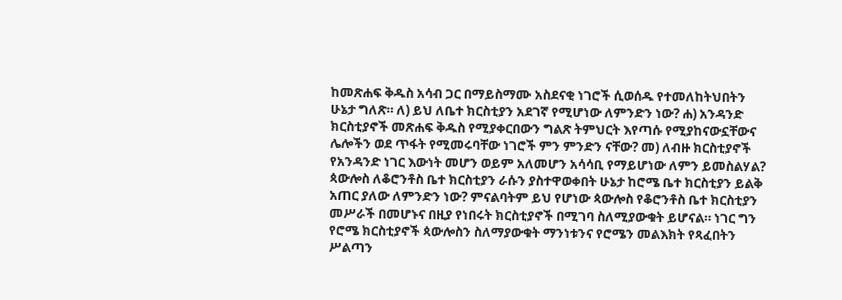ከመጽሐፍ ቅዱስ አሳብ ጋር በማይስማሙ አስደናቂ ነገሮች ሲወሰዱ የተመለከትህበትን ሁኔታ ግለጽ። ለ) ይህ ለቤተ ክርስቲያን አደገኛ የሚሆነው ለምንድን ነው? ሐ) አንዳንድ ክርስቲያኖች መጽሐፍ ቅዱስ የሚያቀርበውን ግልጽ ትምህርት እየጣሱ የሚያከናውኗቸውና ሌሎችን ወደ ጥፋት የሚመሩባቸው ነገሮች ምን ምንድን ናቸው? መ) ለብዙ ክርስቲያኖች የአንዳንድ ነገር እውነት መሆን ወይም አለመሆን አሳሳቢ የማይሆነው ለምን ይመስልሃል? ጳውሎስ ለቆሮንቶስ ቤተ ክርስቲያን ራሱን ያስተዋወቀበት ሁኔታ ከሮሜ ቤተ ክርስቲያን ይልቅ አጠር ያለው ለምንድን ነው? ምናልባትም ይህ የሆነው ጳውሎስ የቆሮንቶስ ቤተ ክርስቲያን መሥራች በመሆኑና በዚያ የነበሩት ክርስቲያኖች በሚገባ ስለሚያውቁት ይሆናል። ነገር ግን የሮሜ ክርስቲያኖች ጳውሎስን ስለማያውቁት ማንነቱንና የሮሜን መልእክት የጻፈበትን ሥልጣን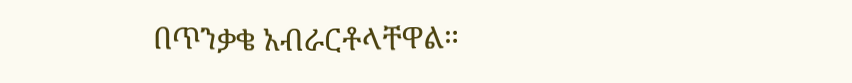በጥንቃቄ አብራርቶላቸዋል።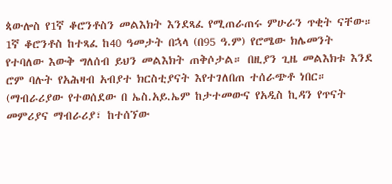ጳውሎስ የ1ኛ ቆሮንቶስን መልእክት እንደጻፈ የሚጠራጠሩ ምሁራን ጥቂት ናቸው። 1ኛ ቆሮንቶስ ከተጻፈ ከ40 ዓመታት በኋላ (በ95 ዓ.ም) የሮሜው ክሌመንት የተባለው እውቅ ግለሰብ ይህን መልእክት ጠቅሶታል። በዚያን ጊዜ መልእክቱ እንደ ሮም ባሉት የአሕዛብ አብያተ ክርስቲያናት እየተገለበጠ ተሰራጭቶ ነበር። (ማብራሪያው የተወሰደው በ ኤስ.አይ.ኤም ከታተመውና የአዲስ ኪዳን የጥናት መምሪያና ማብራሪያ፣ ከተሰኘው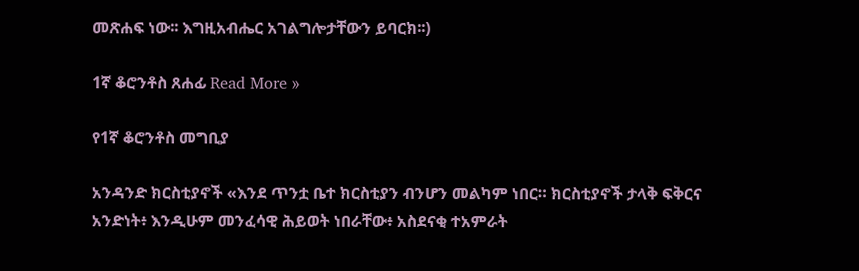መጽሐፍ ነው፡፡ እግዚአብሔር አገልግሎታቸውን ይባርክ፡፡)

1ኛ ቆሮንቶስ ጸሐፊ Read More »

የ1ኛ ቆሮንቶስ መግቢያ

አንዳንድ ክርስቲያኖች «እንደ ጥንቷ ቤተ ክርስቲያን ብንሆን መልካም ነበር። ክርስቲያኖች ታላቅ ፍቅርና አንድነት፥ እንዲሁም መንፈሳዊ ሕይወት ነበራቸው፥ አስደናቂ ተአምራት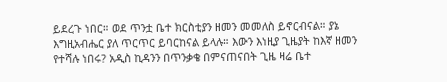ይደረጉ ነበር። ወደ ጥንቷ ቤተ ክርስቲያን ዘመን መመለስ ይኖርብናል። ያኔ እግዚአብሔር ያለ ጥርጥር ይባርከናል ይላሉ። እውን እነዚያ ጊዜያት ከእኛ ዘመን የተሻሉ ነበሩ? አዲስ ኪዳንን በጥንቃቄ በምናጠናበት ጊዜ ዛሬ ቤተ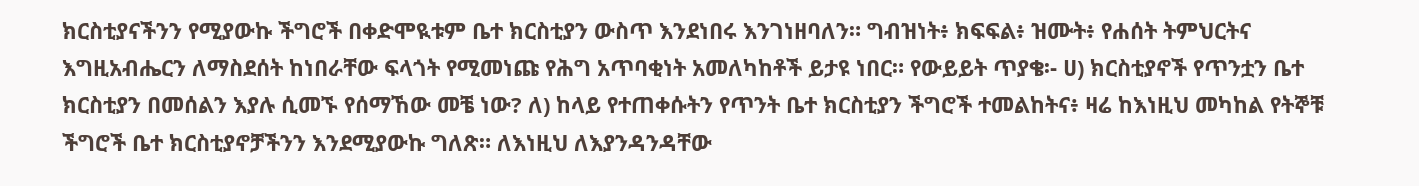ክርስቲያናችንን የሚያውኩ ችግሮች በቀድሞዪቱም ቤተ ክርስቲያን ውስጥ እንደነበሩ እንገነዘባለን። ግብዝነት፥ ክፍፍል፥ ዝሙት፥ የሐሰት ትምህርትና እግዚአብሔርን ለማስደሰት ከነበራቸው ፍላጎት የሚመነጩ የሕግ አጥባቂነት አመለካከቶች ይታዩ ነበር። የውይይት ጥያቄ፡- ሀ) ክርስቲያኖች የጥንቷን ቤተ ክርስቲያን በመሰልን እያሉ ሲመኙ የሰማኸው መቼ ነው? ለ) ከላይ የተጠቀሱትን የጥንት ቤተ ክርስቲያን ችግሮች ተመልከትና፥ ዛሬ ከእነዚህ መካከል የትኞቹ ችግሮች ቤተ ክርስቲያኖቻችንን እንደሚያውኩ ግለጽ። ለእነዚህ ለእያንዳንዳቸው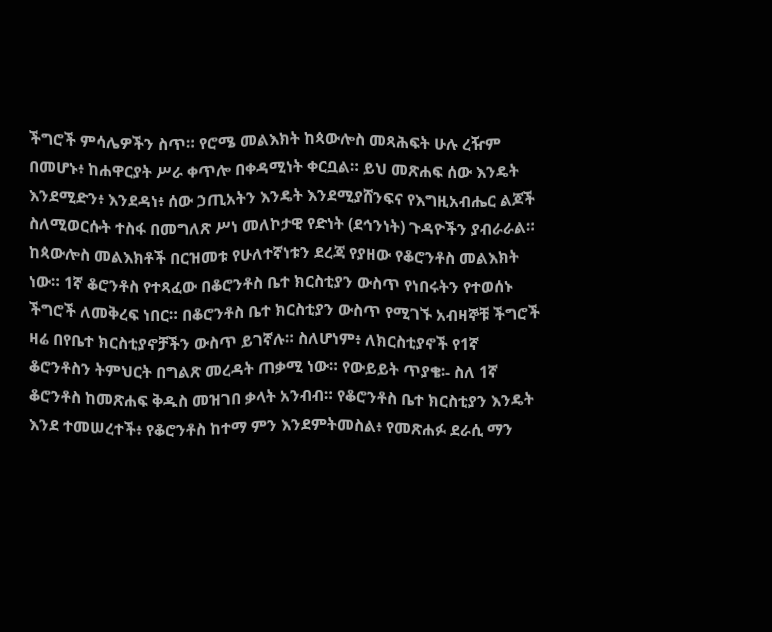ችግሮች ምሳሌዎችን ስጥ። የሮሜ መልእክት ከጳውሎስ መጻሕፍት ሁሉ ረዥም በመሆኑ፥ ከሐዋርያት ሥራ ቀጥሎ በቀዳሚነት ቀርቧል። ይህ መጽሐፍ ሰው እንዴት እንደሚድን፥ እንደዳነ፥ ሰው ኃጢአትን እንዴት እንደሚያሸንፍና የእግዚአብሔር ልጆች ስለሚወርሱት ተስፋ በመግለጽ ሥነ መለኮታዊ የድነት (ደኅንነት) ጉዳዮችን ያብራራል። ከጳውሎስ መልእክቶች በርዝመቱ የሁለተኛነቱን ደረጃ የያዘው የቆሮንቶስ መልእክት ነው። 1ኛ ቆሮንቶስ የተጻፈው በቆሮንቶስ ቤተ ክርስቲያን ውስጥ የነበሩትን የተወሰኑ ችግሮች ለመቅረፍ ነበር። በቆሮንቶስ ቤተ ክርስቲያን ውስጥ የሚገኙ አብዛኞቹ ችግሮች ዛሬ በየቤተ ክርስቲያኖቻችን ውስጥ ይገኛሉ። ስለሆነም፥ ለክርስቲያኖች የ1ኛ ቆሮንቶስን ትምህርት በግልጽ መረዳት ጠቃሚ ነው። የውይይት ጥያቄ፡- ስለ 1ኛ ቆሮንቶስ ከመጽሐፍ ቅዱስ መዝገበ ቃላት አንብብ። የቆሮንቶስ ቤተ ክርስቲያን እንዴት እንደ ተመሠረተች፥ የቆሮንቶስ ከተማ ምን እንደምትመስል፥ የመጽሐፉ ደራሲ ማን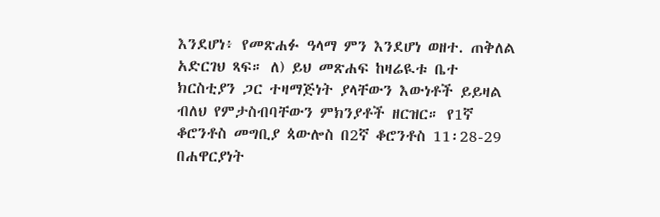እንደሆነ፥ የመጽሐፉ ዓላማ ምን እንደሆነ ወዘተ. ጠቅለል አድርገህ ጻፍ። ለ) ይህ መጽሐፍ ከዛሬዪቱ ቤተ ክርስቲያን ጋር ተዛማጅነት ያላቸውን እውነቶች ይይዛል ብለህ የምታስብባቸውን ምክንያቶች ዘርዝር። የ1ኛ ቆሮንቶስ መግቢያ ጳውሎስ በ2ኛ ቆሮንቶስ 11፡28-29 በሐዋርያነት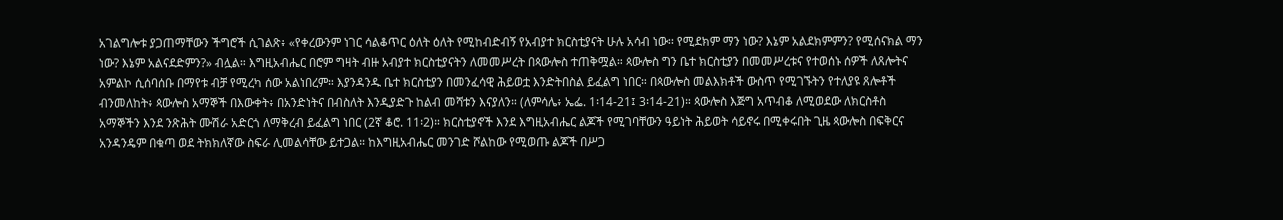አገልግሎቱ ያጋጠማቸውን ችግሮች ሲገልጽ፥ «የቀረውንም ነገር ሳልቆጥር ዕለት ዕለት የሚከብድብኝ የአብያተ ክርስቲያናት ሁሉ አሳብ ነው፡፡ የሚደክም ማን ነው? እኔም አልደክምምን? የሚሰናክል ማን ነው? እኔም አልናደድምን?» ብሏል። እግዚአብሔር በሮም ግዛት ብዙ አብያተ ክርስቲያናትን ለመመሥረት በጳውሎስ ተጠቅሟል። ጳውሎስ ግን ቤተ ክርስቲያን በመመሥረቱና የተወሰኑ ሰዎች ለጸሎትና አምልኮ ሲሰባሰቡ በማየቱ ብቻ የሚረካ ሰው አልነበረም። እያንዳንዱ ቤተ ክርስቲያን በመንፈሳዊ ሕይወቷ እንድትበስል ይፈልግ ነበር። በጳውሎስ መልእክቶች ውስጥ የሚገኙትን የተለያዩ ጸሎቶች ብንመለከት፥ ጳውሎስ አማኞች በእውቀት፥ በአንድነትና በብስለት እንዲያድጉ ከልብ መሻቱን እናያለን። (ለምሳሌ፥ ኤፌ. 1፡14-21፤ 3፡14-21)። ጳውሎስ እጅግ አጥብቆ ለሚወደው ለክርስቶስ አማኞችን እንደ ንጽሕት ሙሽራ አድርጎ ለማቅረብ ይፈልግ ነበር (2ኛ ቆሮ. 11፡2)። ክርስቲያኖች እንደ እግዚአብሔር ልጆች የሚገባቸውን ዓይነት ሕይወት ሳይኖሩ በሚቀሩበት ጊዜ ጳውሎስ በፍቅርና አንዳንዴም በቁጣ ወደ ትክክለኛው ስፍራ ሊመልሳቸው ይተጋል። ከእግዚአብሔር መንገድ ሾልከው የሚወጡ ልጆች በሥጋ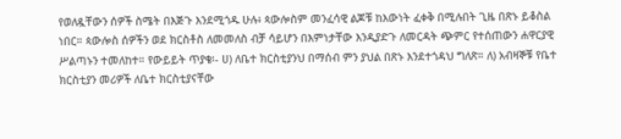የወለዷቸውን ሰዎች ስሜት በእጅጉ እንደሚጎዱ ሁሉ፥ ጳውሎስም መንፈሳዊ ልጆቹ ከእውነት ፈቀቅ በሚሉበት ጊዜ በጽኑ ይቆስል ነበር። ጳውሎስ ሰዎችን ወደ ክርስቶስ ለመመለስ ብቻ ሳይሆን በእምነታቸው እንዲያድጉ ለመርዳት ጭምር የተሰጠውን ሐዋርያዊ ሥልጣኑን ተመለከተ። የውይይት ጥያቄ፡- ሀ) ለቤተ ክርስቲያንህ በማሰብ ምን ያህል በጽኑ እንደተጎዳህ ግለጽ። ለ) አብዛኞቹ የቤተ ክርስቲያን መሪዎች ለቤተ ክርስቲያናቸው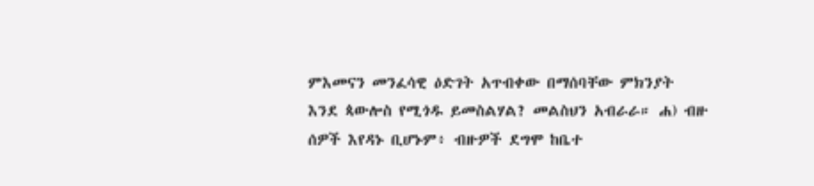ምእመናን መንፈሳዊ ዕድገት አጥብቀው በማሰባቸው ምክንያት እንደ ጳውሎስ የሚጎዱ ይመስልሃል? መልስህን አብራራ። ሐ) ብዙ ሰዎች እየዳኑ ቢሆኑም፥ ብዙዎች ደግሞ ከቤተ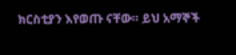ክርስቲያን እየወጡ ናቸው። ይህ አማኞች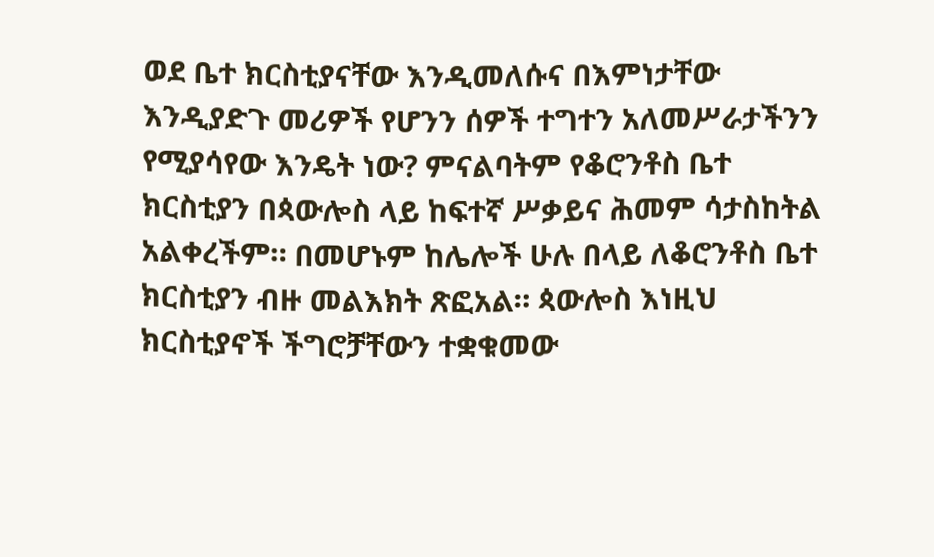ወደ ቤተ ክርስቲያናቸው እንዲመለሱና በእምነታቸው እንዲያድጉ መሪዎች የሆንን ሰዎች ተግተን አለመሥራታችንን የሚያሳየው እንዴት ነው? ምናልባትም የቆሮንቶስ ቤተ ክርስቲያን በጳውሎስ ላይ ከፍተኛ ሥቃይና ሕመም ሳታስከትል አልቀረችም። በመሆኑም ከሌሎች ሁሉ በላይ ለቆሮንቶስ ቤተ ክርስቲያን ብዙ መልእክት ጽፎአል። ጳውሎስ እነዚህ ክርስቲያኖች ችግሮቻቸውን ተቋቁመው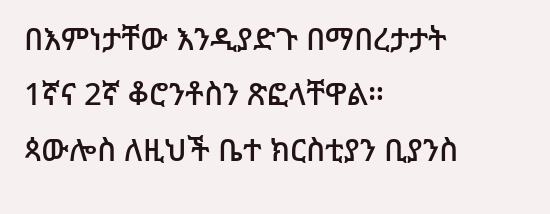በእምነታቸው እንዲያድጉ በማበረታታት 1ኛና 2ኛ ቆሮንቶስን ጽፎላቸዋል። ጳውሎስ ለዚህች ቤተ ክርስቲያን ቢያንስ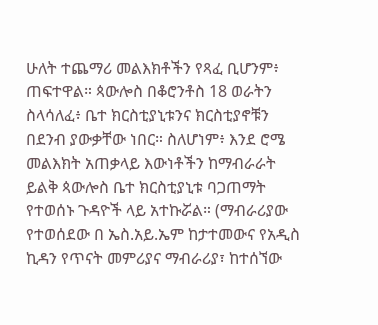ሁለት ተጨማሪ መልእክቶችን የጻፈ ቢሆንም፥ ጠፍተዋል። ጳውሎስ በቆሮንቶስ 18 ወራትን ስላሳለፈ፥ ቤተ ክርስቲያኒቱንና ክርስቲያኖቹን በደንብ ያውቃቸው ነበር። ስለሆነም፥ እንደ ሮሜ መልእክት አጠቃላይ እውነቶችን ከማብራራት ይልቅ ጳውሎስ ቤተ ክርስቲያኒቱ ባጋጠማት የተወሰኑ ጉዳዮች ላይ አተኩሯል። (ማብራሪያው የተወሰደው በ ኤስ.አይ.ኤም ከታተመውና የአዲስ ኪዳን የጥናት መምሪያና ማብራሪያ፣ ከተሰኘው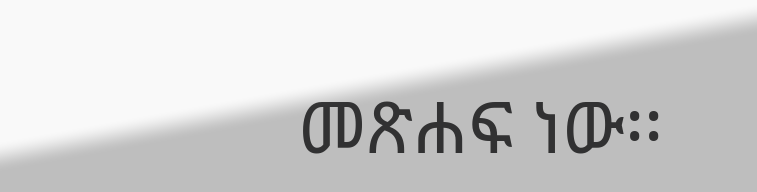መጽሐፍ ነው፡፡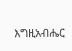እግዚአብሔር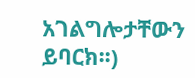አገልግሎታቸውን ይባርክ፡፡)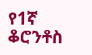የ1ኛ ቆሮንቶስ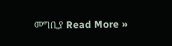መግቢያ Read More »